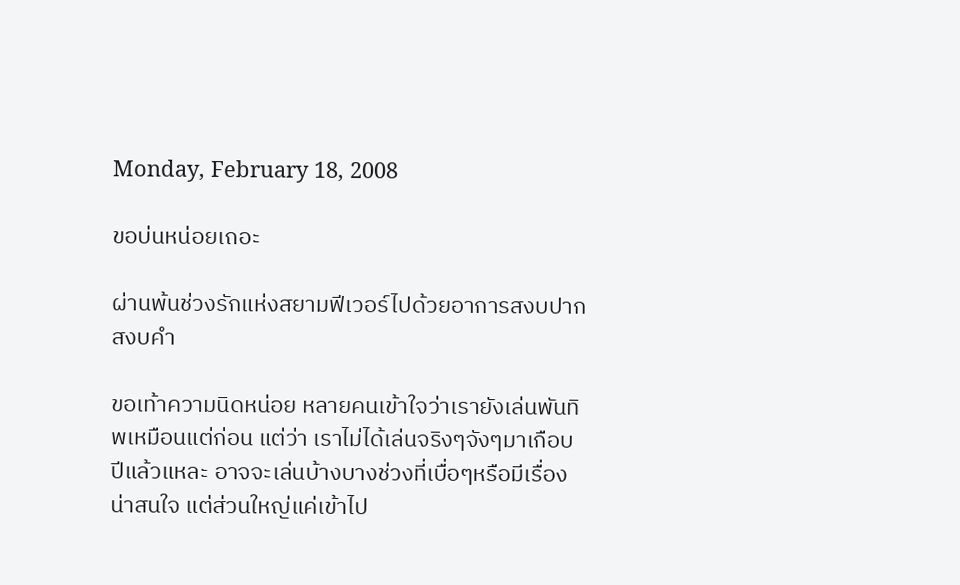Monday, February 18, 2008

ขอบ่นหน่อยเถอะ

ผ่านพ้นช่วงรักแห่งสยามฟีเวอร์ไปด้วยอาการสงบปากสงบคำ

ขอเท้าความนิดหน่อย หลายคนเข้าใจว่าเรายังเล่นพันทิพเหมือนแต่ก่อน แต่ว่า เราไม่ได้เล่นจริงๆจังๆมาเกือบปีแล้วแหละ อาจจะเล่นบ้างบางช่วงที่เบื่อๆหรือมีเรื่องน่าสนใจ แต่ส่วนใหญ่แค่เข้าไป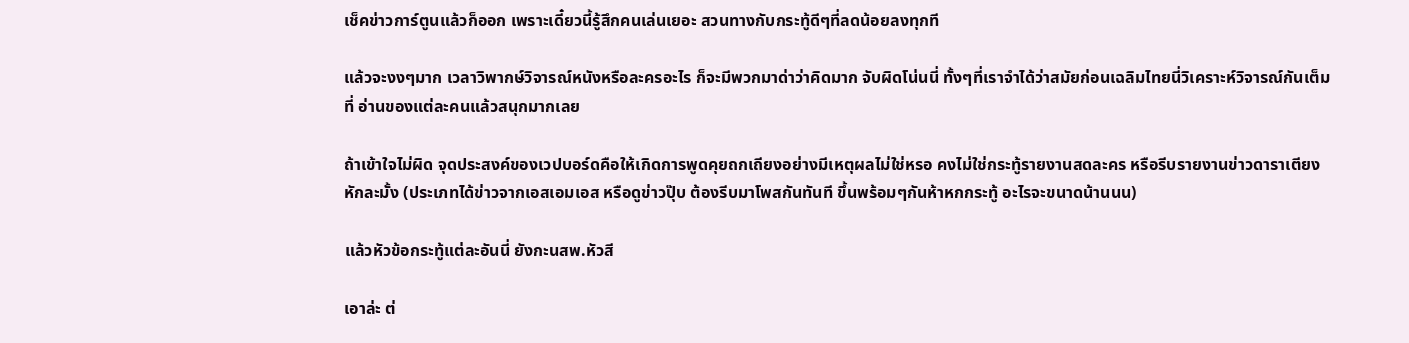เช็คข่าวการ์ตูนแล้วก็ออก เพราะเดี๋ยวนี้รู้สึกคนเล่นเยอะ สวนทางกับกระทู้ดีๆที่ลดน้อยลงทุกที

แล้วจะงงๆมาก เวลาวิพากษ์วิจารณ์หนังหรือละครอะไร ก็จะมีพวกมาด่าว่าคิดมาก จับผิดโน่นนี่ ทั้งๆที่เราจำได้ว่าสมัยก่อนเฉลิมไทยนี่วิเคราะห์วิจารณ์กันเต็มที่ อ่านของแต่ละคนแล้วสนุกมากเลย

ถ้าเข้าใจไม่ผิด จุดประสงค์ของเวปบอร์ดคือให้เกิดการพูดคุยถกเถียงอย่างมีเหตุผลไม่ใช่หรอ คงไม่ใช่กระทู้รายงานสดละคร หรือรีบรายงานข่าวดาราเตียงหักละมั้ง (ประเภทได้ข่าวจากเอสเอมเอส หรือดูข่าวปุ๊บ ต้องรีบมาโพสกันทันที ขึ้นพร้อมๆกันห้าหกกระทู้ อะไรจะขนาดน้านนน)

แล้วหัวข้อกระทู้แต่ละอันนี่ ยังกะนสพ.หัวสี

เอาล่ะ ต่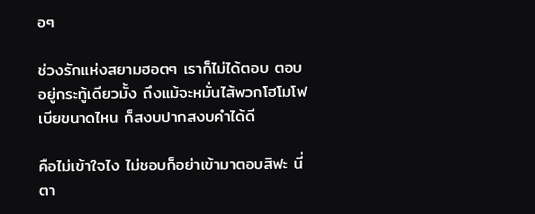อๆ

ช่วงรักแห่งสยามฮอตๆ เราก็ไม่ได้ตอบ ตอบอยู่กระทู้เดียวมั้ง ถึงแม้จะหมั่นไส้พวกโฮโมโฟเบียขนาดไหน ก็สงบปากสงบคำได้ดี

คือไม่เข้าใจไง ไม่ชอบก็อย่าเข้ามาตอบสิฟะ นี่ตา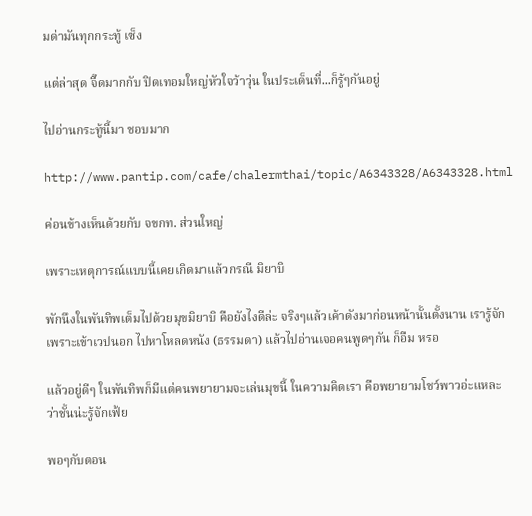มด่ามันทุกกระทู้ เซ็ง

แต่ล่าสุด จี๊ดมากกับ ปิดเทอมใหญ่หัวใจว้าวุ่น ในประเด็นที่...ก็รู้ๆกันอยู่

ไปอ่านกระทู้นี้มา ชอบมาก

http://www.pantip.com/cafe/chalermthai/topic/A6343328/A6343328.html

ค่อนข้างเห็นด้วยกับ จขกท. ส่วนใหญ่

เพราะเหตุการณ์แบบนี้เคยเกิดมาแล้วกรณี มิยาบิ

พักนึงในพันทิพเต็มไปด้วยมุขมิยาบิ คือยังไงดีล่ะ จริงๆแล้วเค้าดังมาก่อนหน้านั้นตั้งนาน เรารู้จักเพราะเข้าเวปนอก ไปหาโหลดหนัง (ธรรมดา) แล้วไปอ่านเจอคนพูดๆกัน ก็อืม หรอ

แล้วอยู่ดีๆ ในพันทิพก็มีแต่คนพยายามจะเล่นมุขนี้ ในความคิดเรา คือพยายามโชว์พาวอ่ะแหละ ว่าชั้นน่ะรู้จักเฟ้ย

พอๆกับตอน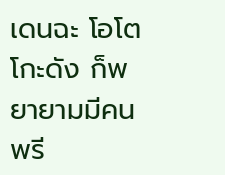เดนฉะ โอโตโกะดัง ก็พยายามมีคนพรี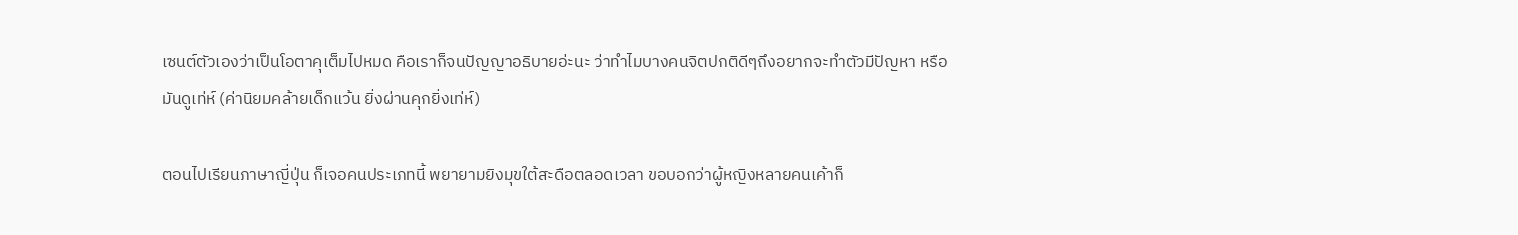เซนต์ตัวเองว่าเป็นโอตาคุเต็มไปหมด คือเราก็จนปัญญาอธิบายอ่ะนะ ว่าทำไมบางคนจิตปกติดีๆถึงอยากจะทำตัวมีปัญหา หรือมันดูเท่ห์ (ค่านิยมคล้ายเด็กแว้น ยิ่งผ่านคุกยิ่งเท่ห์)

ตอนไปเรียนภาษาญี่ปุ่น ก็เจอคนประเภทนี้ พยายามยิงมุขใต้สะดือตลอดเวลา ขอบอกว่าผู้หญิงหลายคนเค้าก็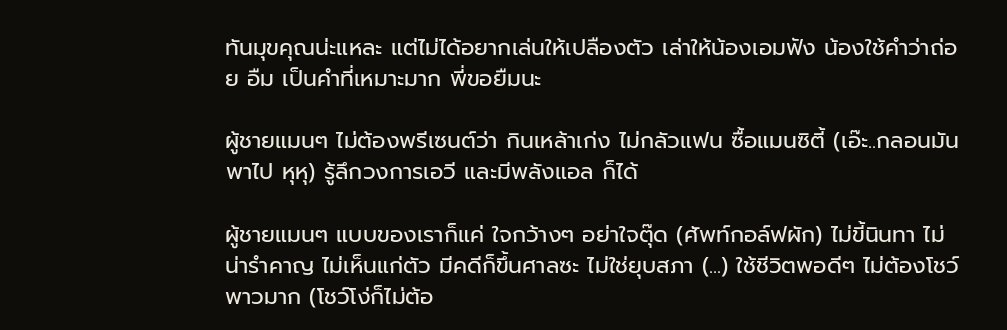ทันมุขคุณน่ะแหละ แต่ไม่ได้อยากเล่นให้เปลืองตัว เล่าให้น้องเอมฟัง น้องใช้คำว่าถ่อย อืม เป็นคำที่เหมาะมาก พี่ขอยืมนะ

ผู้ชายแมนๆ ไม่ต้องพรีเซนต์ว่า กินเหล้าเก่ง ไม่กลัวแฟน ซื้อแมนซิตี้ (เอ๊ะ..กลอนมันพาไป หุหุ) รู้ลึกวงการเอวี และมีพลังแอล ก็ได้

ผู้ชายแมนๆ แบบของเราก็แค่ ใจกว้างๆ อย่าใจตุ๊ด (ศัพท์กอล์ฟผัก) ไม่ขี้นินทา ไม่น่ารำคาญ ไม่เห็นแก่ตัว มีคดีก็ขึ้นศาลซะ ไม่ใช่ยุบสภา (...) ใช้ชีวิตพอดีๆ ไม่ต้องโชว์พาวมาก (โชว์โง่ก็ไม่ต้อ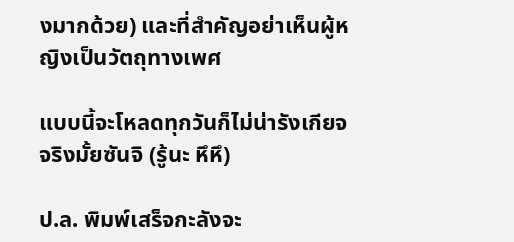งมากด้วย) และที่สำคัญอย่าเห็นผู้หญิงเป็นวัตถุทางเพศ

แบบนี้จะโหลดทุกวันก็ไม่น่ารังเกียจ จริงมั้ยซันจิ (รู้นะ หึหึ)

ป.ล. พิมพ์เสร็จกะลังจะ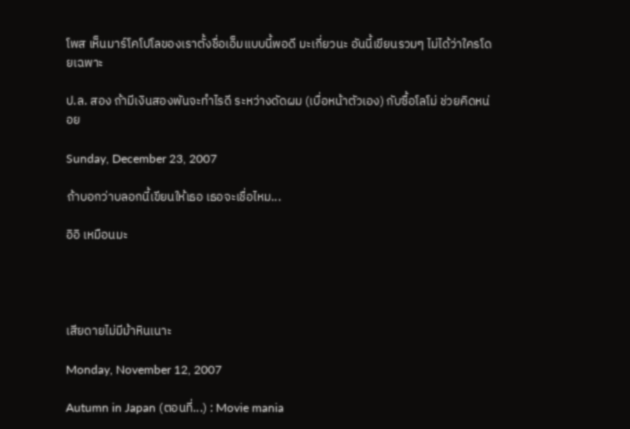โพส เห็นมาร์โคโปโลของเราตั้งชื่อเอ็มแบบนี้พอดี มะเกี่ยวนะ อันนี้เขียนรวมๆ ไม่ได้ว่าใครโดยเฉพาะ

ป.ล. สอง ถ้ามีเงินสองพันจะทำไรดี ระหว่างดัดผม (เบื่อหน้าตัวเอง) กับซื้อโลโม่ ช่วยคิดหน่อย

Sunday, December 23, 2007

ถ้าบอกว่าบลอกนี้เขียนให้เธอ เธอจะเชื่อไหม...

อิอิ เหมือนมะ




เสียดายไม่มีม้าหินเนาะ

Monday, November 12, 2007

Autumn in Japan (ตอนที่...) : Movie mania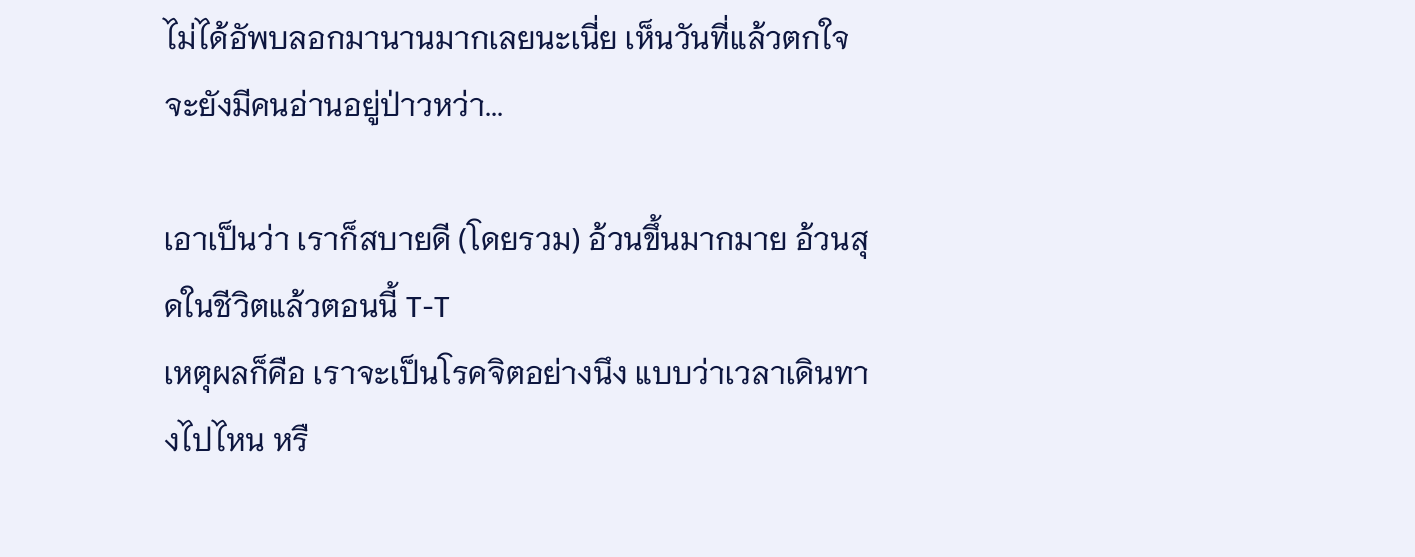ไม่ได้อัพบลอกมานานมากเลยนะเนี่ย เห็นวันที่แล้วตกใจ
จะยังมีคนอ่านอยู่ป่าวหว่า...

เอาเป็นว่า เราก็สบายดี (โดยรวม) อ้วนขึ้นมากมาย อ้วนสุดในชีวิตแล้วตอนนี้ T-T
เหตุผลก็คือ เราจะเป็นโรคจิตอย่างนึง แบบว่าเวลาเดินทางไปไหน หรื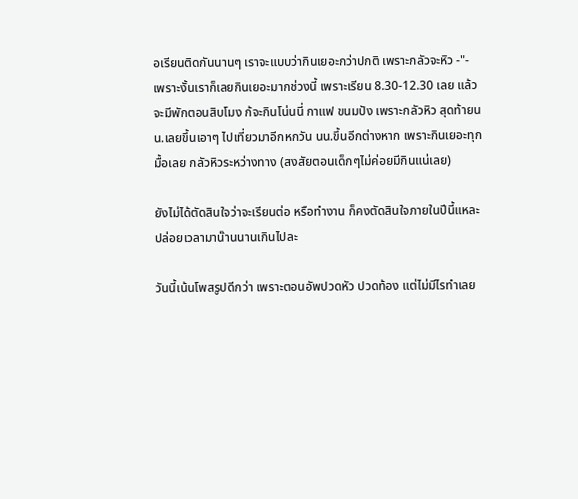อเรียนติดกันนานๆ เราจะแบบว่ากินเยอะกว่าปกติ เพราะกลัวจะหิว -"-
เพราะงั้นเราก็เลยกินเยอะมากช่วงนี้ เพราะเรียน 8.30-12.30 เลย แล้วจะมีพักตอนสิบโมง ก้จะกินโน่นนี่ กาแฟ ขนมปัง เพราะกลัวหิว สุดท้ายนน.เลยขึ้นเอาๆ ไปเที่ยวมาอีกหกวัน นน.ขึ้นอีกต่างหาก เพราะกินเยอะทุกมื้อเลย กลัวหิวระหว่างทาง (สงสัยตอนเด็กๆไม่ค่อยมีกินแน่เลย)

ยังไม่ได้ตัดสินใจว่าจะเรียนต่อ หรือทำงาน ก็คงตัดสินใจภายในปีนี้แหละ ปล่อยเวลามาน๊านนานเกินไปละ

วันนี้เน้นโพสรูปดีกว่า เพราะตอนอัพปวดหัว ปวดท้อง แต่ไม่มีไรทำเลย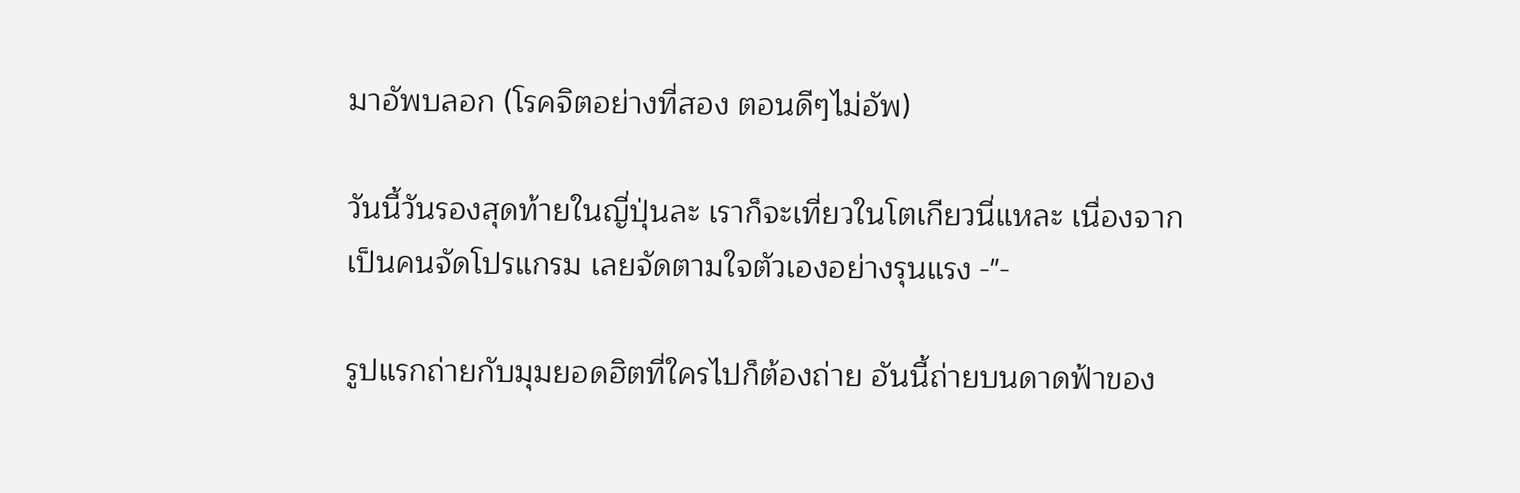มาอัพบลอก (โรคจิตอย่างที่สอง ตอนดีๆไม่อัพ)

วันนี้วันรองสุดท้ายในญี่ปุ่นละ เราก็จะเที่ยวในโตเกียวนี่แหละ เนื่องจากเป็นคนจัดโปรแกรม เลยจัดตามใจตัวเองอย่างรุนแรง -"-

รูปแรกถ่ายกับมุมยอดฮิตที่ใครไปก็ต้องถ่าย อันนี้ถ่ายบนดาดฟ้าของ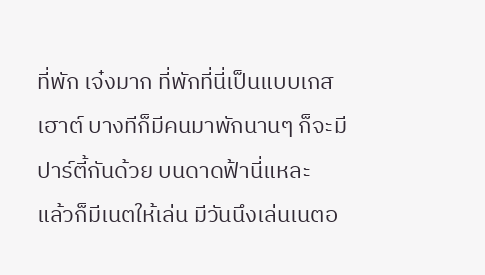ที่พัก เจ๋งมาก ที่พักที่นี่เป็นแบบเกสเฮาต์ บางทีก็มีคนมาพักนานๆ ก็จะมีปาร์ตี้กันด้วย บนดาดฟ้านี่แหละ
แล้วก็มีเนตให้เล่น มีวันนึงเล่นเนตอ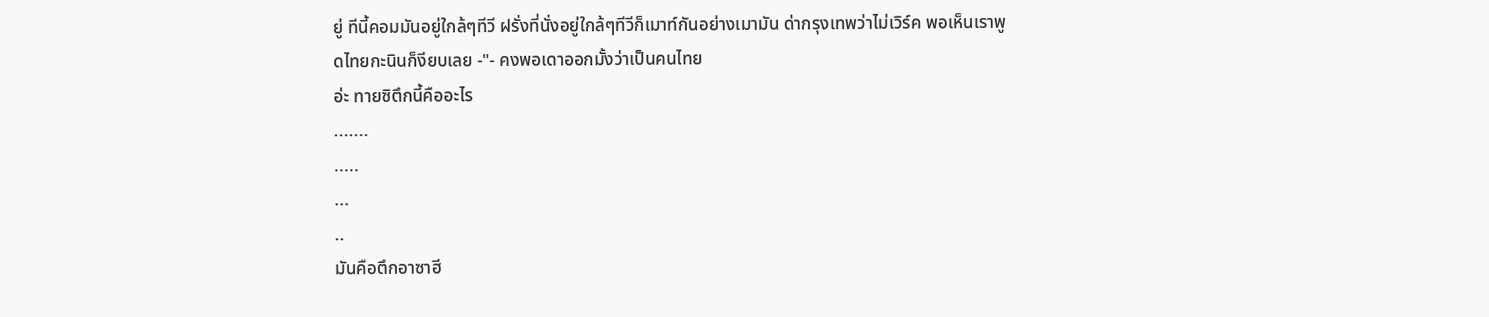ยู่ ทีนี้คอมมันอยู่ใกล้ๆทีวี ฝรั่งที่นั่งอยู่ใกล้ๆทีวีก็เมาท์กันอย่างเมามัน ด่ากรุงเทพว่าไม่เวิร์ค พอเห็นเราพูดไทยกะนินก็งียบเลย -"- คงพอเดาออกมั้งว่าเป็นคนไทย
อ่ะ ทายซิตึกนี้คืออะไร
.......
.....
...
..
มันคือตึกอาซาฮี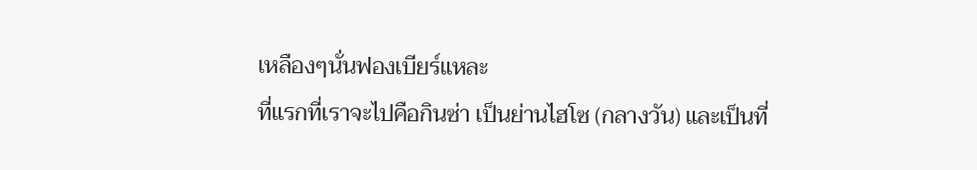เหลืองๆนั่นฟองเบียร์แหละ
ที่แรกที่เราจะไปคือกินซ่า เป็นย่านไฮโซ (กลางวัน) และเป็นที่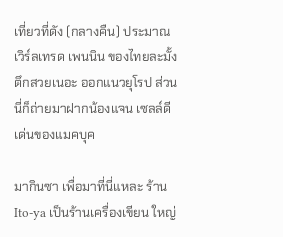เที่ยวที่ดัง (กลางคืน) ประมาณเวิร์ลเทรด เพนนิน ของไทยละมั้ง
ตึกสวยเนอะ ออกแนวยุโรป ส่วนนี่ก็ถ่ายมาฝากน้องแจน เซลล์ดีเด่นของแมคบุค

มากินซา เพื่อมาที่นี่แหละ ร้าน Ito-ya เป็นร้านเครื่องเขียน ใหญ่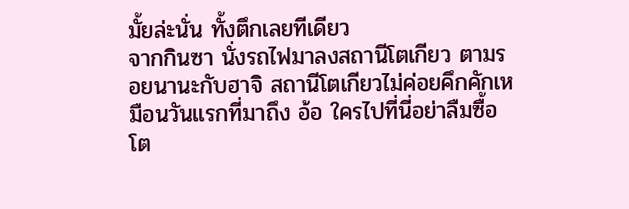มั้ยล่ะนั่น ทั้งตึกเลยทีเดียว
จากกินซา นั่งรถไฟมาลงสถานีโตเกียว ตามรอยนานะกับฮาจิ สถานีโตเกียวไม่ค่อยคึกคักเหมือนวันแรกที่มาถึง อ้อ ใครไปที่นี่อย่าลืมซื้อโต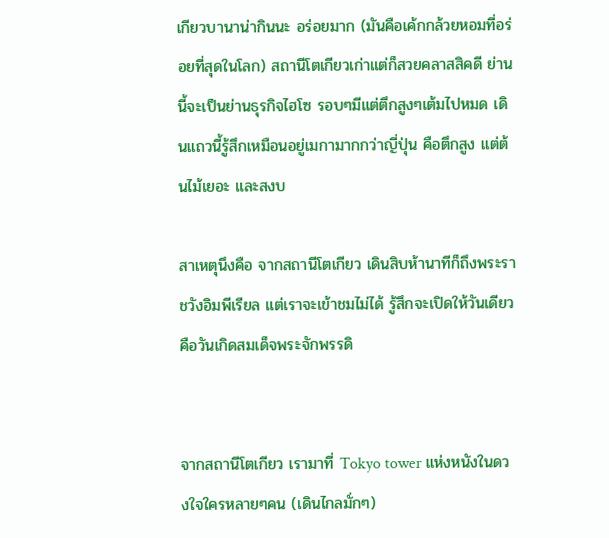เกียวบานาน่ากินนะ อร่อยมาก (มันคือเค้กกล้วยหอมที่อร่อยที่สุดในโลก) สถานีโตเกียวเก่าแต่ก็สวยคลาสสิคดี ย่านนี้จะเป็นย่านธุรกิจไฮโซ รอบๆมีแต่ตึกสูงๆเต้มไปหมด เดินแถวนี้รู้สึกเหมือนอยู่เมกามากกว่าญี่ปุ่น คือตึกสูง แต่ต้นไม้เยอะ และสงบ

สาเหตุนึงคือ จากสถานีโตเกียว เดินสิบห้านาทีก็ถึงพระราชวังอิมพีเรียล แต่เราจะเข้าชมไม่ได้ รู้สึกจะเปิดให้วันเดียวคือวันเกิดสมเด็จพระจักพรรดิ


จากสถานีโตเกียว เรามาที่ Tokyo tower แห่งหนังในดวงใจใครหลายๆคน (เดินไกลมั่กๆ)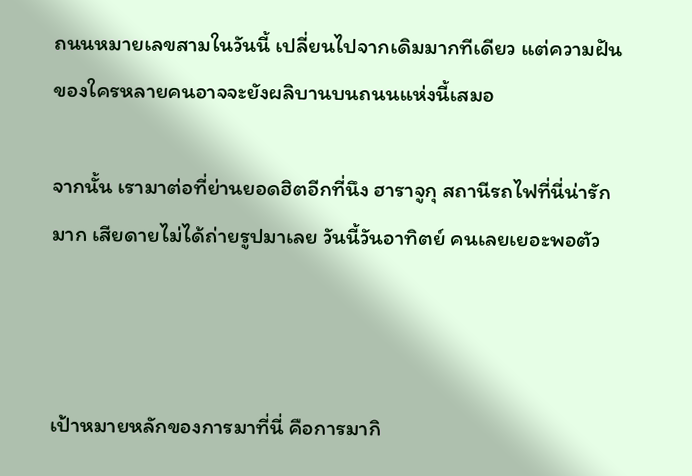ถนนหมายเลขสามในวันนี้ เปลี่ยนไปจากเดิมมากทีเดียว แต่ความฝันของใครหลายคนอาจจะยังผลิบานบนถนนแห่งนี้เสมอ

จากนั้น เรามาต่อที่ย่านยอดฮิตอีกที่นึง ฮาราจูกุ สถานีรถไฟที่นี่น่ารักมาก เสียดายไม่ได้ถ่ายรูปมาเลย วันนี้วันอาทิตย์ คนเลยเยอะพอตัว



เป้าหมายหลักของการมาที่นี่ คือการมากิ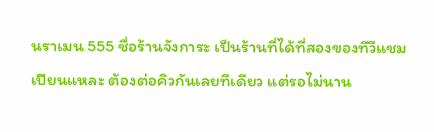นราเมน 555 ชื่อร้านจังการะ เป็นร้านที่ได้ที่สองของทีวีแชมเปียนแหละ ต้องต่อคิวกันเลยทีเดียว แต่รอไม่นาน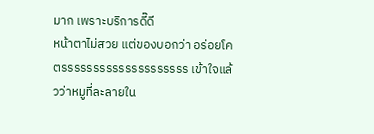มาก เพราะบริการดี๊ดี
หน้าตาไม่สวย แต่ของบอกว่า อร่อยโคตรรรรรรรรรรรรรรรรรรรร เข้าใจแล้วว่าหมูที่ละลายใน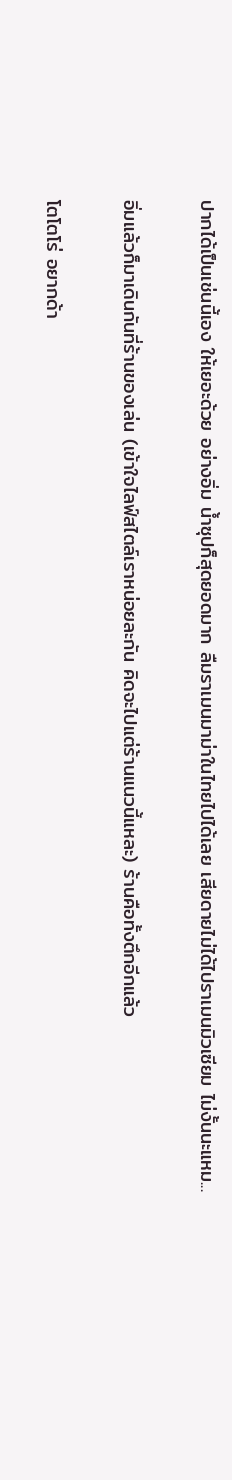ปากได้เป็นเช่นนี้เอง ให้เยอะด้วย อย่างอิ่ม น้ำซุปก็สุดยอดมาก ลืมราเมนมาม่าในไทยไปได้เลย เสียดายไม่ได้ไปราเมนมิวเซียม ไม่งั้นนะแหม...

อิ่มแล้วก็มาเดินกันที่ร้านของเล่น (เข้าใจไลฟ์สไตล์เราหน่อยละกัน คิดจะไปแต่ร้านแนวนี้แหละ) ร้านคือทั้งตึกอีกแล้ว

โตโตโร่ อยากด้า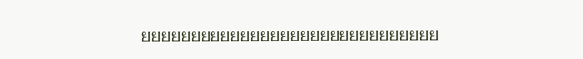ยยยยยยยยยยยยยยยยยยยยยยยยยยยยยย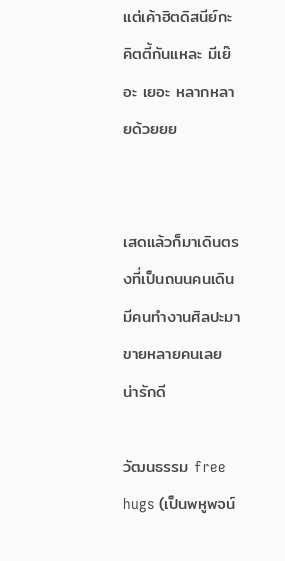แต่เค้าฮิตดิสนีย์กะคิตตี้กันแหละ มีเย๊อะ เยอะ หลากหลายด้วยยย


เสดแล้วก็มาเดินตรงที่เป็นถนนคนเดิน มีคนทำงานศิลปะมาขายหลายคนเลย น่ารักดี

วัฒนธรรม free hugs (เป็นพหูพจน์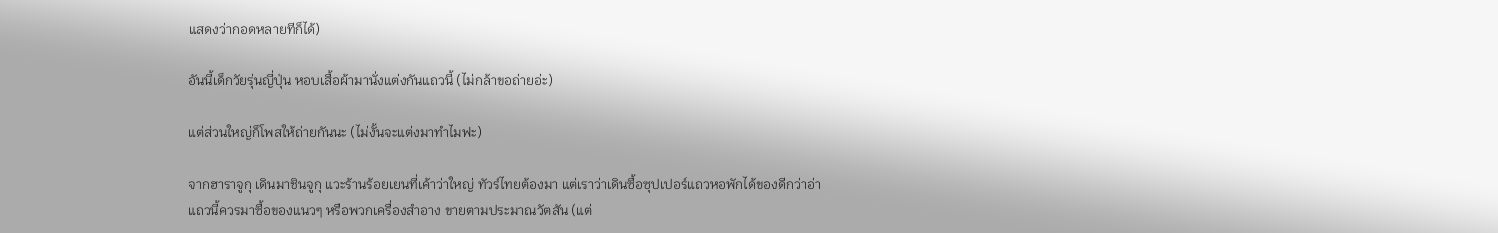แสดงว่ากอดหลายทีก็ได้)

อันนี้เด็กวัยรุ่นญี่ปุ่น หอบเสื้อผ้ามานั่งแต่งกันแถวนี้ (ไม่กล้าขอถ่ายอ่ะ)

แต่ส่วนใหญ่ก็โพสให้ถ่ายกันนะ (ไม่งั้นจะแต่งมาทำไมฟะ)

จากฮาราจูกุ เดินมาชินจูกุ แวะร้านร้อยเยนที่เค้าว่าใหญ่ ทัวร์ไทยต้องมา แต่เราว่าเดินซื้อซุปเปอร์แถวหอพักได้ของดีกว่าอ่า
แถวนี้ควรมาซื้อของแนวๆ หรือพวกเครื่องสำอาง ขายตามประมาณวัตสัน (แต่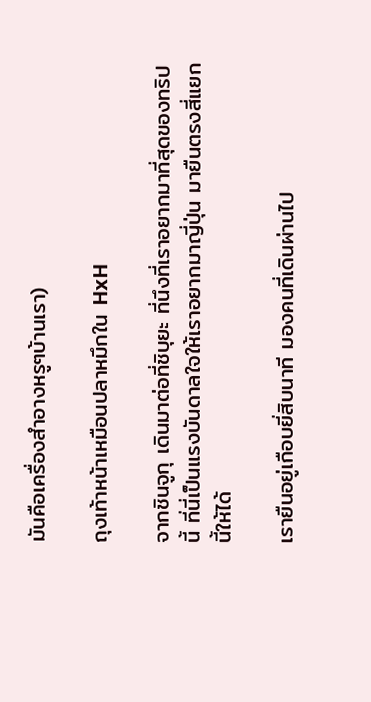มันคือเครื่องสำอางหรูๆบ้านเรา)

ถุงเท้าหน้าเหมือนปลาหมึกใน HxH

จากชินจูกุ เดินมาต่อที่ชิบุยะ ที่นึงที่เราอยากมาที่สุดของทริปนี้ ที่นี่เป็นแรงบันดาลใจให้เราอยากมาญี่ปุ่น มายืนตรงสี่แยกนี้ให้ได้

เรายืนอยู่เกือบยี่สิบนาที มองคนที่เดินผ่านไป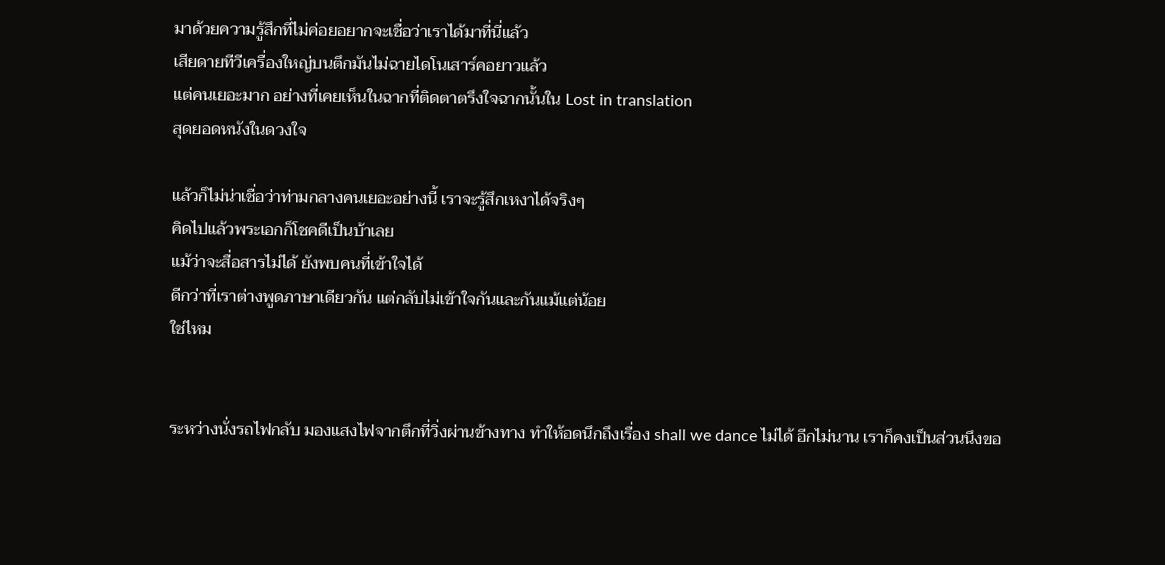มาด้วยความรู้สึกที่ไม่ค่อยอยากจะเชื่อว่าเราได้มาที่นี่แล้ว
เสียดายทีวีเครื่องใหญ่บนตึกมันไม่ฉายไดโนเสาร์คอยาวแล้ว
แต่คนเยอะมาก อย่างที่เคยเห็นในฉากที่ติดตาตรึงใจฉากนั้นใน Lost in translation
สุดยอดหนังในดวงใจ

แล้วก็ไม่น่าเชื่อว่าท่ามกลางคนเยอะอย่างนี้ เราจะรู้สึกเหงาได้จริงๆ
คิดไปแล้วพระเอกก็โชคดีเป็นบ้าเลย
แม้ว่าจะสื่อสารไม่ได้ ยังพบคนที่เข้าใจได้
ดีกว่าที่เราต่างพูดภาษาเดียวกัน แต่กลับไม่เข้าใจกันและกันแม้แต่น้อย
ใช่ไหม


ระหว่างนั่งรถไฟกลับ มองแสงไฟจากตึกที่วิ่งผ่านข้างทาง ทำให้อดนึกถึงเรื่อง shall we dance ไม่ได้ อีกไม่นาน เราก็คงเป็นส่วนนึงขอ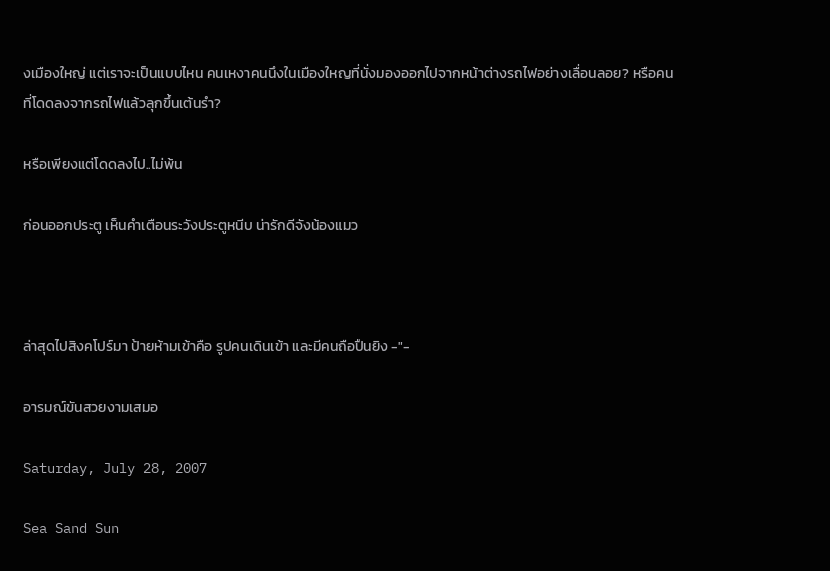งเมืองใหญ่ แต่เราจะเป็นแบบไหน คนเหงาคนนึงในเมืองใหญที่นั่งมองออกไปจากหน้าต่างรถไฟอย่างเลื่อนลอย? หรือคนที่โดดลงจากรถไฟแล้วลุกขึ้นเต้นรำ?

หรือเพียงแต่โดดลงไป..ไม่พ้น

ก่อนออกประตู เห็นคำเตือนระวังประตูหนีบ น่ารักดีจังน้องแมว



ล่าสุดไปสิงคโปร์มา ป้ายห้ามเข้าคือ รูปคนเดินเข้า และมีคนถือปืนยิง -"-

อารมณ์ขันสวยงามเสมอ

Saturday, July 28, 2007

Sea Sand Sun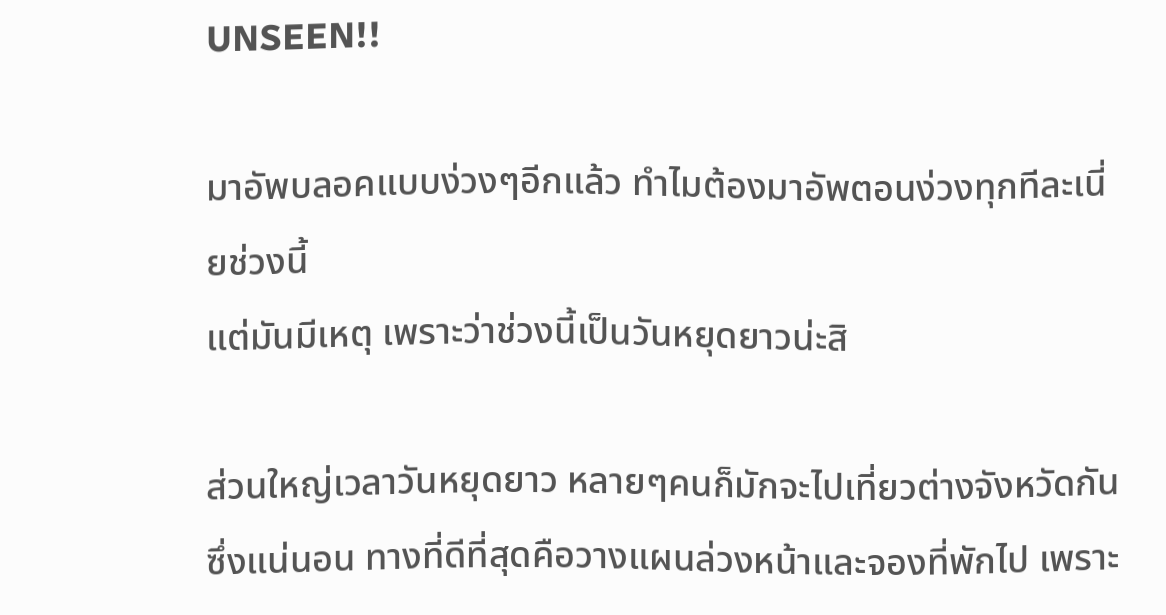UNSEEN!!

มาอัพบลอคแบบง่วงๆอีกแล้ว ทำไมต้องมาอัพตอนง่วงทุกทีละเนี่ยช่วงนี้
แต่มันมีเหตุ เพราะว่าช่วงนี้เป็นวันหยุดยาวน่ะสิ

ส่วนใหญ่เวลาวันหยุดยาว หลายๆคนก็มักจะไปเที่ยวต่างจังหวัดกัน
ซึ่งแน่นอน ทางที่ดีที่สุดคือวางแผนล่วงหน้าและจองที่พักไป เพราะ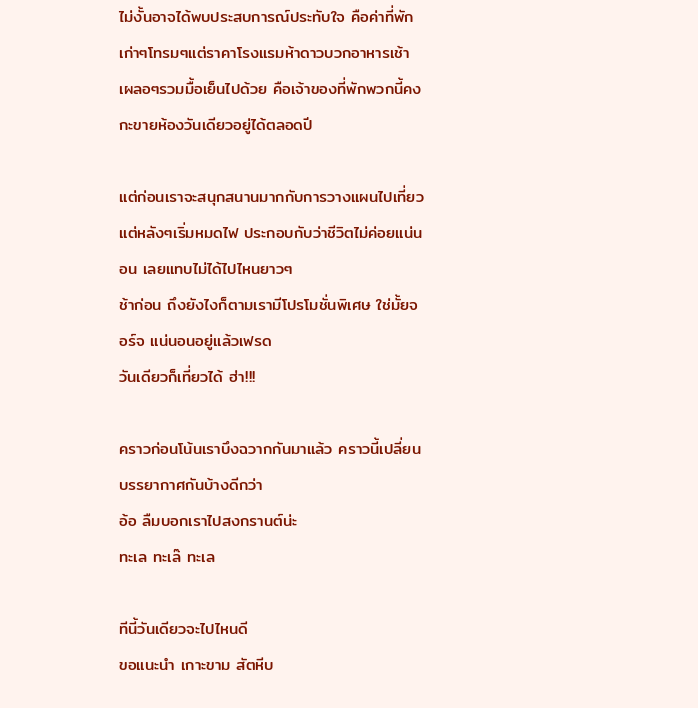ไม่งั้นอาจได้พบประสบการณ์ประทับใจ คือค่าที่พักเก่าๆโทรมๆแต่ราคาโรงแรมห้าดาวบวกอาหารเช้า เผลอๆรวมมื้อเย็นไปด้วย คือเจ้าของที่พักพวกนี้คงกะขายห้องวันเดียวอยู่ได้ตลอดปี

แต่ก่อนเราจะสนุกสนานมากกับการวางแผนไปเที่ยว แต่หลังๆเริ่มหมดไฟ ประกอบกับว่าชีวิตไม่ค่อยแน่นอน เลยแทบไม่ได้ไปไหนยาวๆ
ช้าก่อน ถึงยังไงก็ตามเรามีโปรโมชั่นพิเศษ ใช่มั้ยจอร์จ แน่นอนอยู่แล้วเฟรด
วันเดียวก็เที่ยวได้ ฮ่า!!!

คราวก่อนโน้นเราบึงฉวากกันมาแล้ว คราวนี้เปลี่ยนบรรยากาศกันบ้างดีกว่า
อ้อ ลืมบอกเราไปสงกรานต์น่ะ
ทะเล ทะเล๊ ทะเล

ทีนี้วันเดียวจะไปไหนดี
ขอแนะนำ เกาะขาม สัตหีบ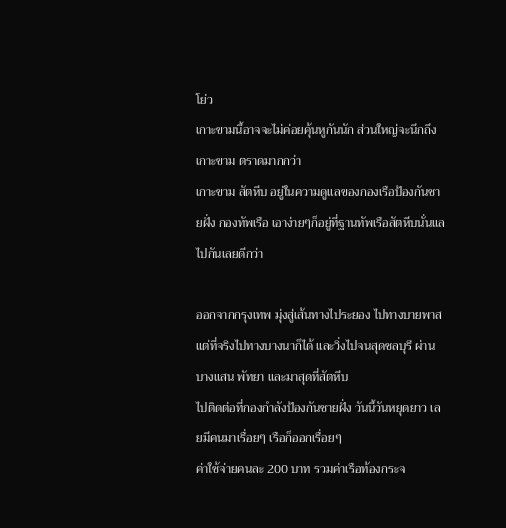โย่ว
เกาะขามนี้อาจจะไม่ค่อยคุ้นหูกันนัก ส่วนใหญ่จะนึกถึงเกาะขาม ตราดมากกว่า
เกาะขาม สัตหีบ อยู่ในความดูแลของกองเรือป้องกันชายฝั่ง กองทัพเรือ เอาง่ายๆก็อยู่ที่ฐานทัพเรือสัตหีบนั่นแล
ไปกันเลยดีกว่า

ออกจากกรุงเทพ มุ่งสู่เส้นทางไประยอง ไปทางบายพาส
แต่ที่จริงไปทางบางนาก็ได้ และวิ่งไปจนสุดชลบุรี ผ่านบางแสน พัทยา และมาสุดที่สัตหีบ
ไปติดต่อที่กองกำลังป้องกันชายฝั่ง วันนี้วันหยุดยาว เลยมีคนมาเรื่อยๆ เรือก็ออกเรื่อยๆ
ค่าใช้จ่ายคนละ 200 บาท รวมค่าเรือท้องกระจ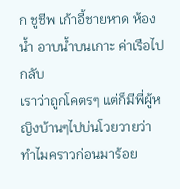ก ชูชีพ เก้าอี้ชายหาด ห้องน้ำ อาบน้ำบนเกาะ ค่าเรือไปกลับ
เราว่าถูกโคตรๆ แต่ก็มีพี่ผู้หญิงบ้านๆไปบ่นโวยวายว่าทำไมคราวก่อนมาร้อย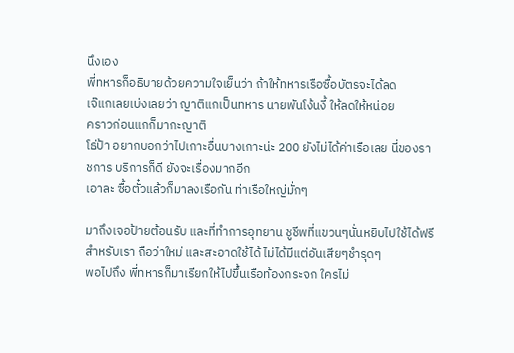นึงเอง
พี่ทหารก็อธิบายด้วยความใจเย็นว่า ถ้าให้ทหารเรือซื้อบัตรจะได้ลด
เจ๊แกเลยเบ่งเลยว่า ญาติแกเป็นทหาร นายพันโง้นงี้ ให้ลดให้หน่อย
คราวก่อนแกก็มากะญาติ
โธ่ป้า อยากบอกว่าไปเกาะอื่นบางเกาะน่ะ 200 ยังไม่ได้ค่าเรือเลย นี่ของราชการ บริการก็ดี ยังจะเรื่องมากอีก
เอาละ ซื้อตั๋วแล้วก็มาลงเรือกัน ท่าเรือใหญ่มั่กๆ

มาถึงเจอป้ายต้อนรับ และที่ทำการอุทยาน ชูชีพที่แขวนๆนั่นหยิบไปใช้ได้ฟรี
สำหรับเรา ถือว่าใหม่ และสะอาดใช้ได้ ไม่ได้มีแต่อันเสียๆชำรุดๆ
พอไปถึง พี่ทหารก็มาเรียกให้ไปขึ้นเรือท้องกระจก ใครไม่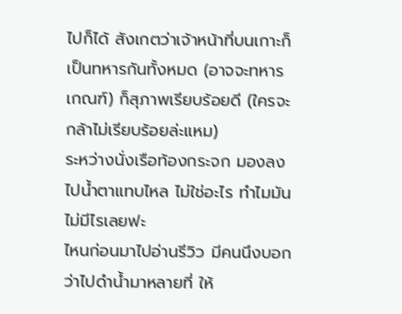ไปก็ได้ สังเกตว่าเจ้าหน้าที่บนเกาะก็เป็นทหารกันทั้งหมด (อาจจะทหารเกณฑ์) ก็สุภาพเรียบร้อยดี (ใครจะกล้าไม่เรียบร้อยล่ะแหม)
ระหว่างนั่งเรือท้องกระจก มองลงไปน้ำตาแทบไหล ไม่ใช่อะไร ทำไมมันไม่มีไรเลยฟะ
ไหนก่อนมาไปอ่านรีวิว มีคนนึงบอกว่าไปดำน้ำมาหลายที่ ให้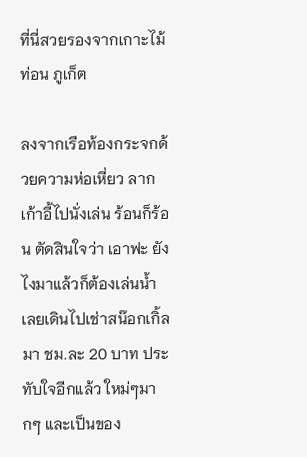ที่นี่สวยรองจากเกาะไม้ท่อน ภูเก็ต

ลงจากเรือท้องกระจกด้วยความห่อเหี่ยว ลากเก้าอี้ไปนั่งเล่น ร้อนก็ร้อน ตัดสินใจว่า เอาฟะ ยังไงมาแล้วก็ต้องเล่นน้ำ เลยเดินไปเช่าสน๊อกเกิ้ลมา ชม.ละ 20 บาท ประทับใจอีกแล้ว ใหม่ๆมากๆ และเป็นของ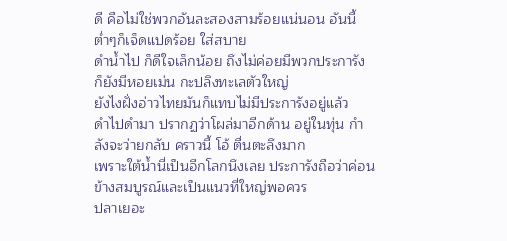ดี คือไม่ใช่พวกอันละสองสามร้อยแน่นอน อันนี้ต่ำๆก็เจ็ดแปดร้อย ใส่สบาย
ดำน้ำไป ก็ดีใจเล็กน้อย ถึงไม่ค่อยมีพวกประการัง ก็ยังมีหอยเม่น กะปลิงทะเลตัวใหญ่
ยังไงฝั่งอ่าวไทยมันก็แทบไม่มีประการังอยู่แล้ว
ดำไปดำมา ปรากฏว่าโผล่มาอีกด้าน อยู่ในทุ่น กำลังจะว่ายกลับ คราวนี้ โอ้ ตื่นตะลึงมาก
เพราะใต้น้ำนี่เป็นอีกโลกนึงเลย ประการังถือว่าค่อนข้างสมบูรณ์และเป็นแนวที่ใหญ่พอควร
ปลาเยอะ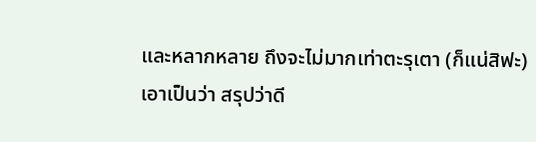และหลากหลาย ถึงจะไม่มากเท่าตะรุเตา (ก็แน่สิฟะ)
เอาเป็นว่า สรุปว่าดี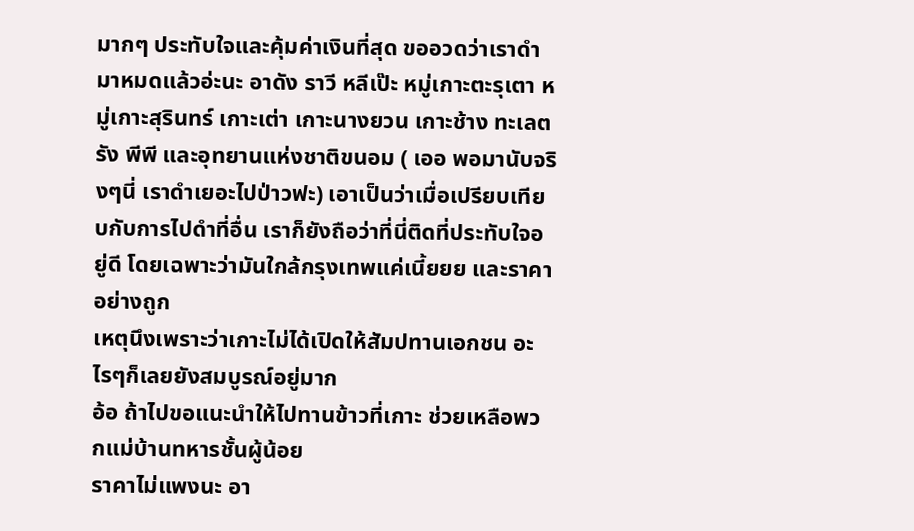มากๆ ประทับใจและคุ้มค่าเงินที่สุด ขออวดว่าเราดำมาหมดแล้วอ่ะนะ อาดัง ราวี หลีเป๊ะ หมู่เกาะตะรุเตา หมู่เกาะสุรินทร์ เกาะเต่า เกาะนางยวน เกาะช้าง ทะเลตรัง พีพี และอุทยานแห่งชาติขนอม ( เออ พอมานับจริงๆนี่ เราดำเยอะไปป่าวฟะ) เอาเป็นว่าเมื่อเปรียบเทียบกับการไปดำที่อื่น เราก็ยังถือว่าที่นี่ติดที่ประทับใจอยู่ดี โดยเฉพาะว่ามันใกล้กรุงเทพแค่เนี้ยยย และราคาอย่างถูก
เหตุนึงเพราะว่าเกาะไม่ได้เปิดให้สัมปทานเอกชน อะไรๆก็เลยยังสมบูรณ์อยู่มาก
อ้อ ถ้าไปขอแนะนำให้ไปทานข้าวที่เกาะ ช่วยเหลือพวกแม่บ้านทหารชั้นผู้น้อย
ราคาไม่แพงนะ อา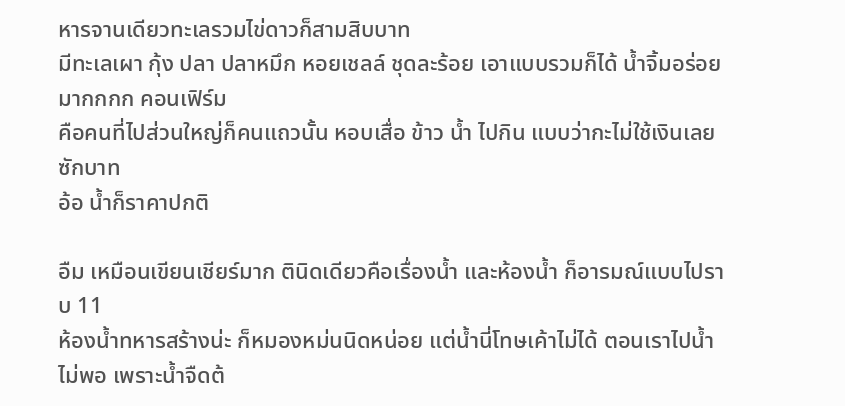หารจานเดียวทะเลรวมไข่ดาวก็สามสิบบาท
มีทะเลเผา กุ้ง ปลา ปลาหมึก หอยเชลล์ ชุดละร้อย เอาแบบรวมก็ได้ น้ำจิ้มอร่อยมากกกก คอนเฟิร์ม
คือคนที่ไปส่วนใหญ่ก็คนแถวนั้น หอบเสื่อ ข้าว น้ำ ไปกิน แบบว่ากะไม่ใช้เงินเลยซักบาท
อ้อ น้ำก็ราคาปกติ

อืม เหมือนเขียนเชียร์มาก ตินิดเดียวคือเรื่องน้ำ และห้องน้ำ ก็อารมณ์แบบไปราบ 11
ห้องน้ำทหารสร้างน่ะ ก็หมองหม่นนิดหน่อย แต่น้ำนี่โทษเค้าไม่ได้ ตอนเราไปน้ำไม่พอ เพราะน้ำจืดต้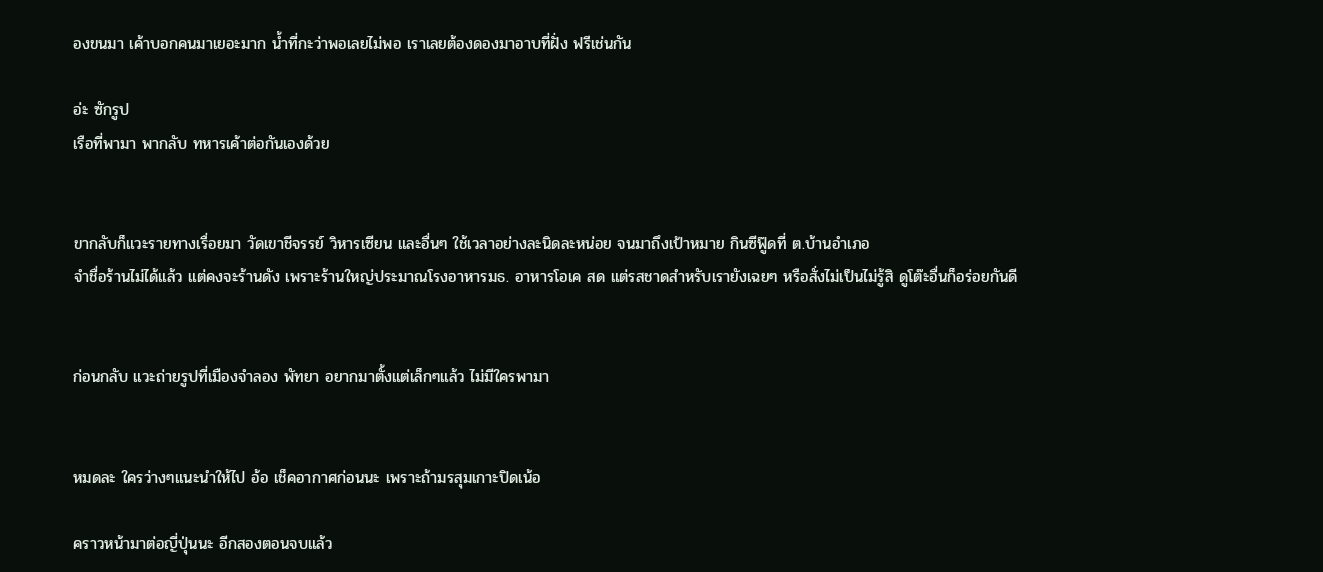องขนมา เค้าบอกคนมาเยอะมาก น้ำที่กะว่าพอเลยไม่พอ เราเลยต้องดองมาอาบที่ฝั่ง ฟรีเช่นกัน

อ่ะ ซักรูป
เรือที่พามา พากลับ ทหารเค้าต่อกันเองด้วย


ขากลับก็แวะรายทางเรื่อยมา วัดเขาชีจรรย์ วิหารเซียน และอื่นๆ ใช้เวลาอย่างละนิดละหน่อย จนมาถึงเป้าหมาย กินซีฟู๊ดที่ ต.บ้านอำเภอ
จำชื่อร้านไม่ได้แล้ว แต่คงจะร้านดัง เพราะร้านใหญ่ประมาณโรงอาหารมธ. อาหารโอเค สด แต่รสชาดสำหรับเรายังเฉยๆ หรือสั่งไม่เป็นไม่รู้สิ ดูโต๊ะอื่นก็อร่อยกันดี


ก่อนกลับ แวะถ่ายรูปที่เมืองจำลอง พัทยา อยากมาตั้งแต่เล็กๆแล้ว ไม่มีใครพามา


หมดละ ใครว่างๆแนะนำให้ไป อ้อ เช็คอากาศก่อนนะ เพราะถ้ามรสุมเกาะปิดเน้อ

คราวหน้ามาต่อญี่ปุ่นนะ อีกสองตอนจบแล้ว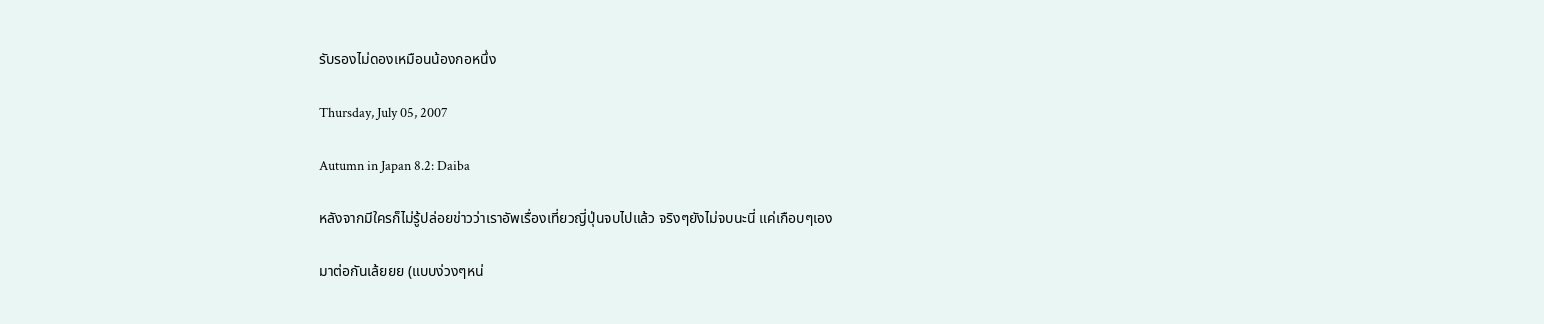รับรองไม่ดองเหมือนน้องกอหนึ่ง

Thursday, July 05, 2007

Autumn in Japan 8.2: Daiba

หลังจากมีใครก็ไม่รู้ปล่อยข่าวว่าเราอัพเรื่องเที่ยวญี่ปุ่นจบไปแล้ว จริงๆยังไม่จบนะนี่ แค่เกือบๆเอง

มาต่อกันเล้ยยย (แบบง่วงๆหน่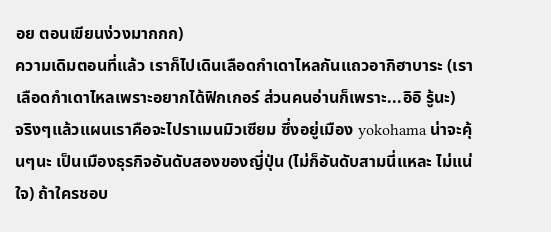อย ตอนเขียนง่วงมากกก)
ความเดิมตอนที่แล้ว เราก็ไปเดินเลือดกำเดาไหลกันแถวอากิฮาบาระ (เราเลือดกำเดาไหลเพราะอยากได้ฟิกเกอร์ ส่วนคนอ่านก็เพราะ...อิอิ รู้นะ)
จริงๆแล้วแผนเราคือจะไปราเมนมิวเซียม ซึ่งอยู่เมือง yokohama น่าจะคุ้นๆนะ เป็นเมืองธุรกิจอันดับสองของญี่ปุ่น (ไม่ก็อันดับสามนี่แหละ ไม่แน่ใจ) ถ้าใครชอบ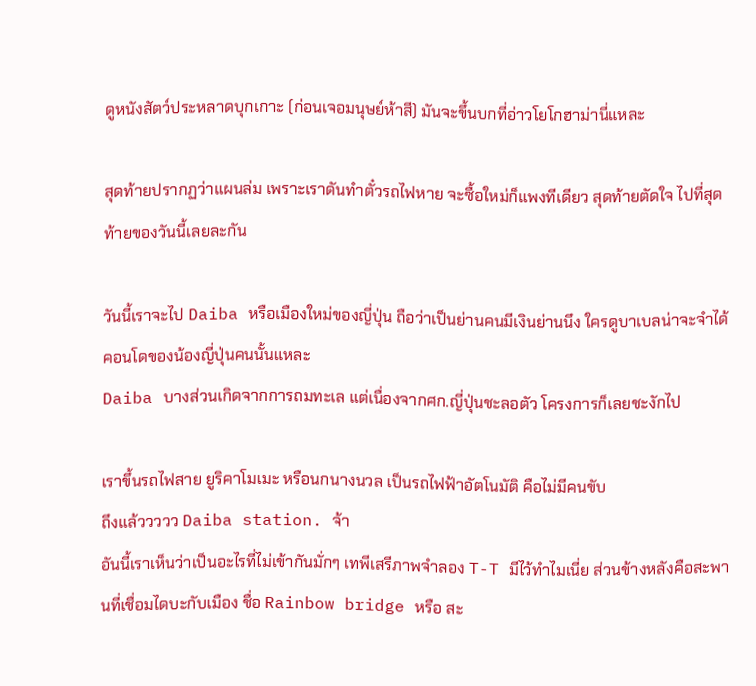ดูหนังสัตว์ประหลาดบุกเกาะ (ก่อนเจอมนุษย์ห้าสี) มันจะขึ้นบกที่อ่าวโยโกฮาม่านี่แหละ

สุดท้ายปรากฏว่าแผนล่ม เพราะเราดันทำตั๋วรถไฟหาย จะซื้อใหม่ก็แพงทีเดียว สุดท้ายตัดใจ ไปที่สุดท้ายของวันนี้เลยละกัน

วันนี้เราจะไป Daiba หรือเมืองใหม่ของญี่ปุ่น ถือว่าเป็นย่านคนมีเงินย่านนึง ใครดูบาเบลน่าจะจำได้ คอนโดของน้องญี่ปุ่นคนนั้นแหละ
Daiba บางส่วนเกิดจากการถมทะเล แต่เนื่องจากศก.ญี่ปุ่นชะลอตัว โครงการก็เลยชะงักไป

เราขึ้นรถไฟสาย ยูริคาโมเมะ หรือนกนางนวล เป็นรถไฟฟ้าอัตโนมัติ คือไม่มีคนขับ
ถึงแล้ววววว Daiba station. จ้า
อันนี้เราเห็นว่าเป็นอะไรที่ไม่เข้ากันมั่กๆ เทพีเสรีภาพจำลอง T-T มีไว้ทำไมเนี่ย ส่วนข้างหลังคือสะพานที่เชื่อมไดบะกับเมือง ชื่อ Rainbow bridge หรือ สะ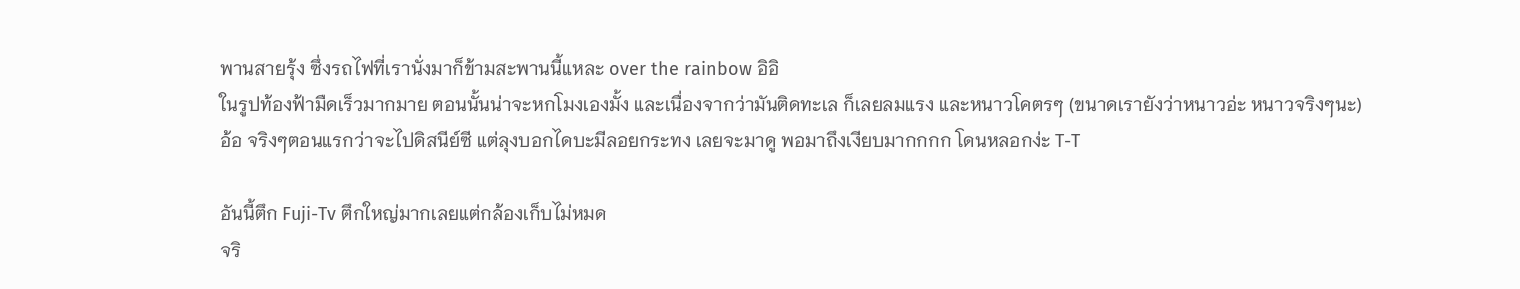พานสายรุ้ง ซึ่งรถไฟที่เรานั่งมาก็ข้ามสะพานนี้แหละ over the rainbow อิอิ
ในรูปท้องฟ้ามืดเร็วมากมาย ตอนนั้นน่าจะหกโมงเองมั้ง และเนื่องจากว่ามันติดทะเล ก็เลยลมแรง และหนาวโคตรๆ (ขนาดเรายังว่าหนาวอ่ะ หนาวจริงๆนะ)
อ้อ จริงๆตอนแรกว่าจะไปดิสนีย์ซี แต่ลุงบอกไดบะมีลอยกระทง เลยจะมาดู พอมาถึงเงียบมากกกก โดนหลอกง่ะ T-T

อันนี้ตึก Fuji-Tv ตึกใหญ่มากเลยแต่กล้องเก็บไม่หมด
จริ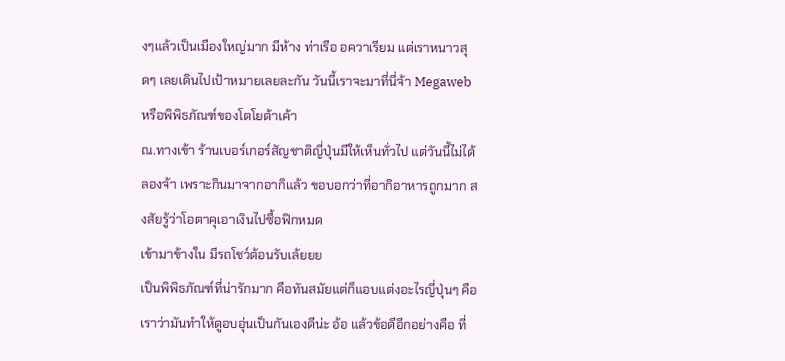งๆแล้วเป็นเมืองใหญ่มาก มีห้าง ท่าเรือ อควาเรียม แต่เราหนาวสุดๆ เลยเดินไปเป้าหมายเลยละกัน วันนี้เราจะมาที่นี่จ้า Megaweb หรือพิพิธภัณฑ์ของโตโยต้าเค้า
ณ.ทางเข้า ร้านเบอร์เกอร์สัญชาติญี่ปุ่นมีให้เห็นทั่วไป แต่วันนี้ไม่ได้ลองจ้า เพราะกินมาจากอากิแล้ว ขอบอกว่าที่อากิอาหารถูกมาก สงสัยรู้ว่าโอตาคุเอาเงินไปซื้อฟิกหมด
เข้ามาข้างใน มีรถโชว์ต้อนรับเล้ยยย
เป็นพิพิธภัณฑ์ที่น่ารักมาก คือทันสมัยแต่ก็แอบแต่งอะไรญี่ปุ่นๆ คือเราว่ามันทำให้ดูอบอุ่นเป็นกันเองดีน่ะ อ้อ แล้วข้อดีอีกอย่างคือ ที่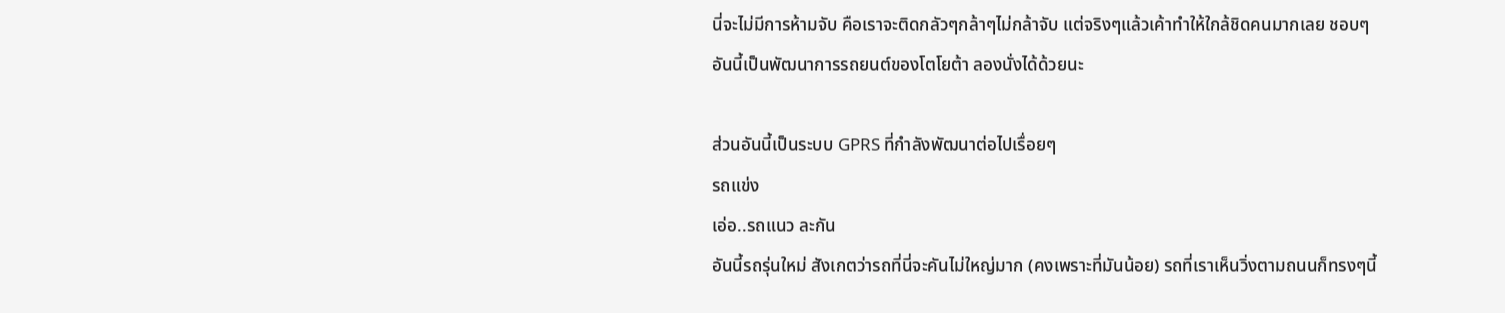นี่จะไม่มีการห้ามจับ คือเราจะติดกลัวๆกล้าๆไม่กล้าจับ แต่จริงๆแล้วเค้าทำให้ใกล้ชิดคนมากเลย ชอบๆ
อันนี้เป็นพัฒนาการรถยนต์ของโตโยต้า ลองนั่งได้ด้วยนะ

ส่วนอันนี้เป็นระบบ GPRS ที่กำลังพัฒนาต่อไปเรื่อยๆ
รถแข่ง
เอ่อ..รถแนว ละกัน
อันนี้รถรุ่นใหม่ สังเกตว่ารถที่นี่จะคันไม่ใหญ่มาก (คงเพราะที่มันน้อย) รถที่เราเห็นวิ่งตามถนนก็ทรงๆนี้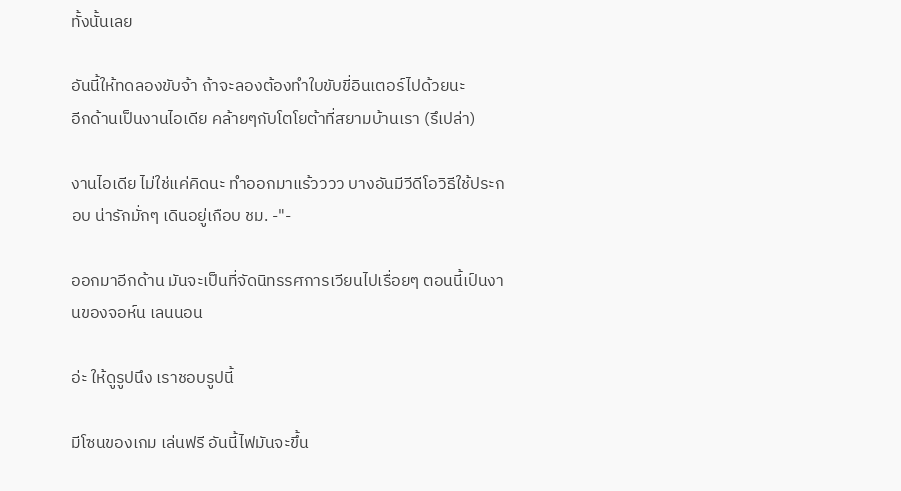ทั้งนั้นเลย

อันนี้ให้ทดลองขับจ้า ถ้าจะลองต้องทำใบขับขี่อินเตอร์ไปด้วยนะ
อีกด้านเป็นงานไอเดีย คล้ายๆกับโตโยต้าที่สยามบ้านเรา (รึเปล่า)

งานไอเดีย ไม่ใช่แค่คิดนะ ทำออกมาแร้วววว บางอันมีวีดีโอวิธีใช้ประกอบ น่ารักมั่กๆ เดินอยู่เกือบ ชม. -"-

ออกมาอีกด้าน มันจะเป็นที่จัดนิทรรศการเวียนไปเรื่อยๆ ตอนนี้เป์นงานของจอห์น เลนนอน

อ่ะ ให้ดูรูปนึง เราชอบรูปนี้

มีโซนของเกม เล่นฟรี อันนี้ไฟมันจะขึ้น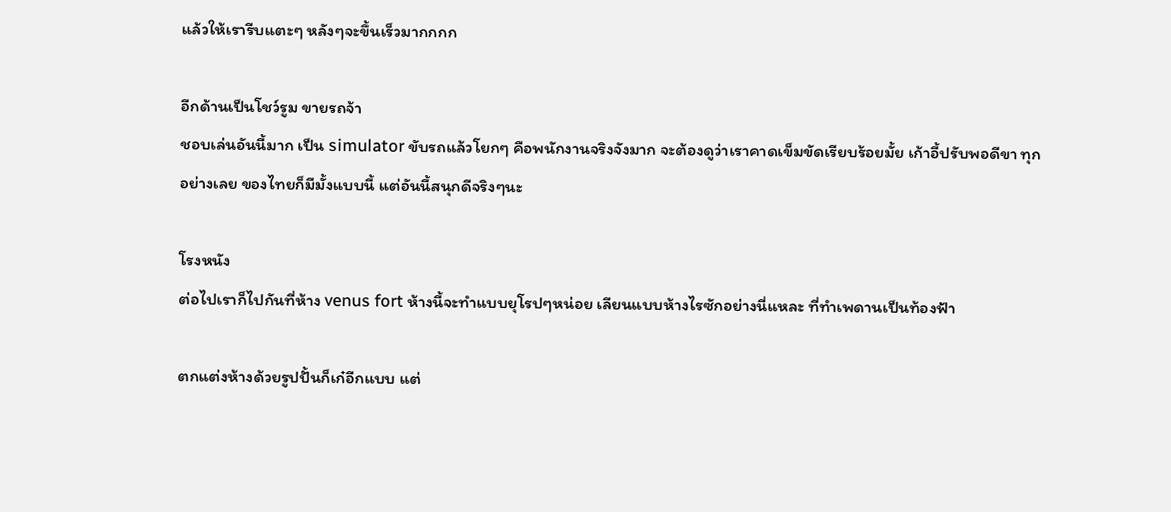แล้วให้เรารีบแตะๆ หลังๆจะขึ้นเร็วมากกกก

อีกด้านเป็นโชว์รูม ขายรถจ้า
ชอบเล่นอันนี้มาก เป็น simulator ขับรถแล้วโยกๆ คือพนักงานจริงจังมาก จะต้องดูว่าเราคาดเข็มขัดเรียบร้อยมั้ย เก้าอี้ปรับพอดีขา ทุกอย่างเลย ของไทยก็มีมั้งแบบนี้ แต่อันนี้สนุกดีจริงๆนะ

โรงหนัง
ต่อไปเราก็ไปกันที่ห้าง venus fort ห้างนี้จะทำแบบยุโรปๆหน่อย เลียนแบบห้างไรซักอย่างนี่แหละ ที่ทำเพดานเป็นท้องฟ้า

ตกแต่งห้างด้วยรูปปั้นก็เก๋อีกแบบ แต่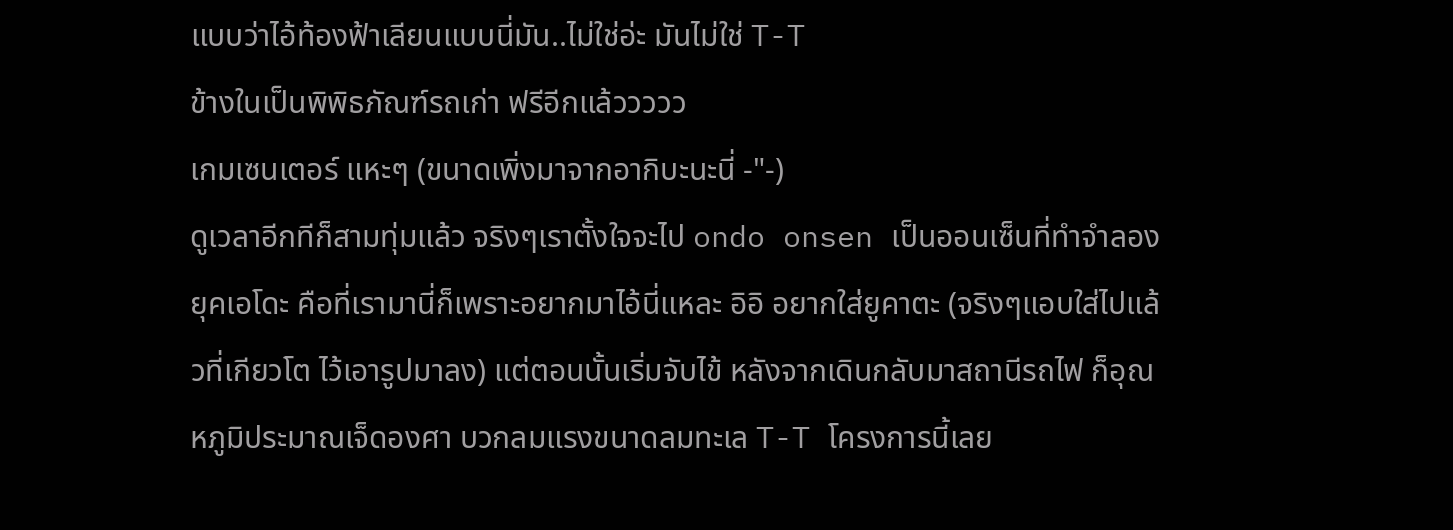แบบว่าไอ้ท้องฟ้าเลียนแบบนี่มัน..ไม่ใช่อ่ะ มันไม่ใช่ T-T
ข้างในเป็นพิพิธภัณฑ์รถเก่า ฟรีอีกแล้ววววว
เกมเซนเตอร์ แหะๆ (ขนาดเพิ่งมาจากอากิบะนะนี่ -"-)
ดูเวลาอีกทีก็สามทุ่มแล้ว จริงๆเราตั้งใจจะไป ondo onsen เป็นออนเซ็นที่ทำจำลองยุคเอโดะ คือที่เรามานี่ก็เพราะอยากมาไอ้นี่แหละ อิอิ อยากใส่ยูคาตะ (จริงๆแอบใส่ไปแล้วที่เกียวโต ไว้เอารูปมาลง) แต่ตอนนั้นเริ่มจับไข้ หลังจากเดินกลับมาสถานีรถไฟ ก็อุณหภูมิประมาณเจ็ดองศา บวกลมแรงขนาดลมทะเล T-T โครงการนี้เลย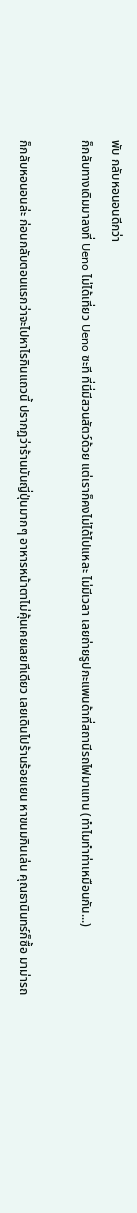พับ กลับหอนอนดีกว่า
ก็กลับทางเดิมมาลงที่ Ueno ไม่ได้เที่ยว Ueno ซะที ที่นี่มีสวนสัตว์ด้วย แต่เราก็คงไม่ได้ไปแหละ ไม่มีเวลา เลยถ่ายรูปกะแพนด้าที่สถานีรถไฟมาแทน (ทำไมทำท่าเหมือนกัน...)

ก็กลับหอนอนล่ะ ก่อนกลับตอนแรกว่าจะไปหาไรกินแถวนี้ ปรากฏว่าร้านมันญี่ปุ่นมากๆ อาหารหน้าตาไม่คุ้นเคยเลยทีเดียว เลยเดินไปร้านร้อยเยน หาขนมกินเล่น คุณธานินทร์ก็ซื้อ มาม่ารถ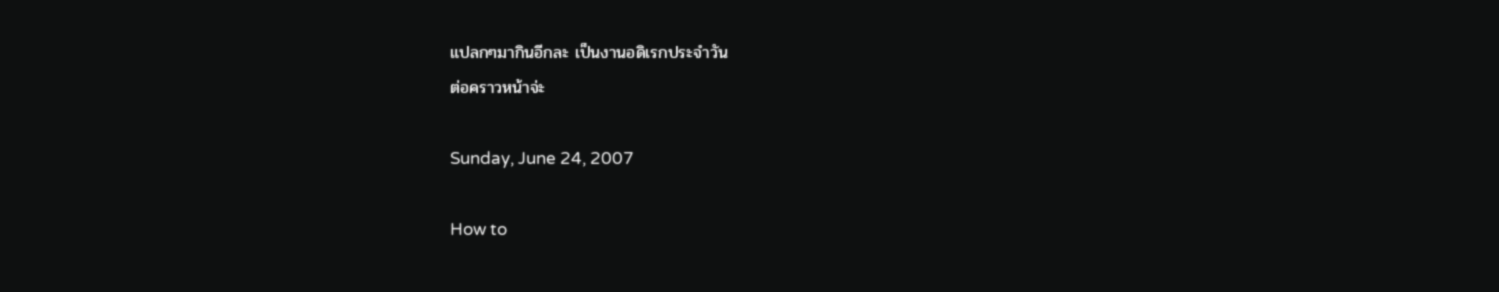แปลกๆมากินอีกละ เป็นงานอดิเรกประจำวัน
ต่อคราวหน้าจ่ะ

Sunday, June 24, 2007

How to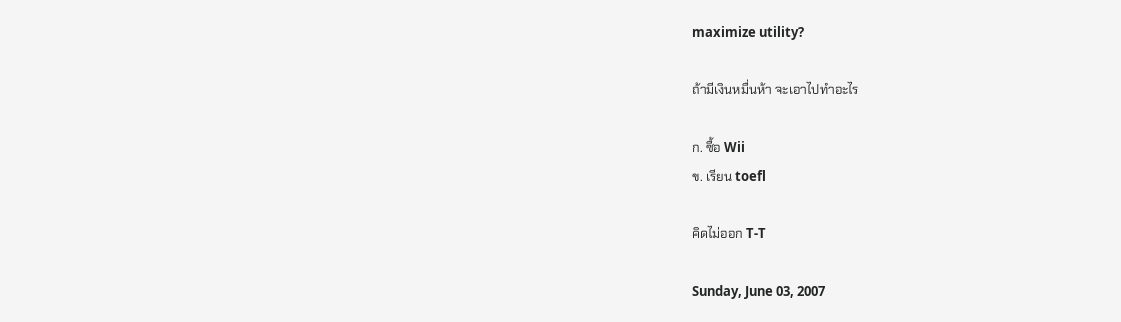maximize utility?

ถ้ามีเงินหมื่นห้า จะเอาไปทำอะไร

ก. ซื้อ Wii
ข. เรียน toefl

คิดไม่ออก T-T

Sunday, June 03, 2007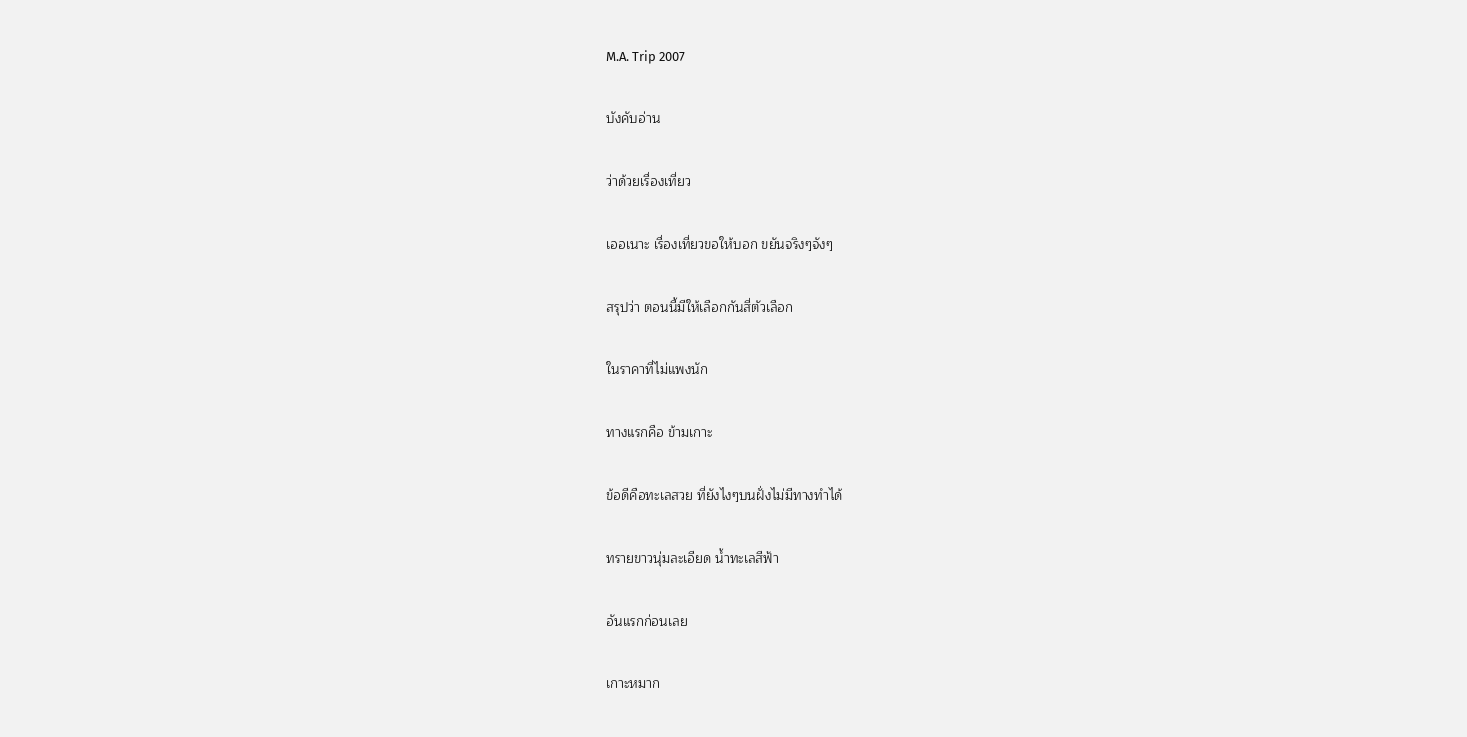M.A. Trip 2007

บังคับอ่าน

ว่าด้วยเรื่องเที่ยว

เออเนาะ เรื่องเที่ยวขอให้บอก ขยันจริงๆจังๆ

สรุปว่า ตอนนี้มีให้เลือกกันสี่ตัวเลือก

ในราคาที่ไม่แพงนัก

ทางแรกคือ ข้ามเกาะ

ข้อดีคือทะเลสวย ที่ยังไงๆบนฝั่งไม่มีทางทำได้

ทรายขาวนุ่มละเอียด น้ำทะเลสีฟ้า

อันแรกก่อนเลย

เกาะหมาก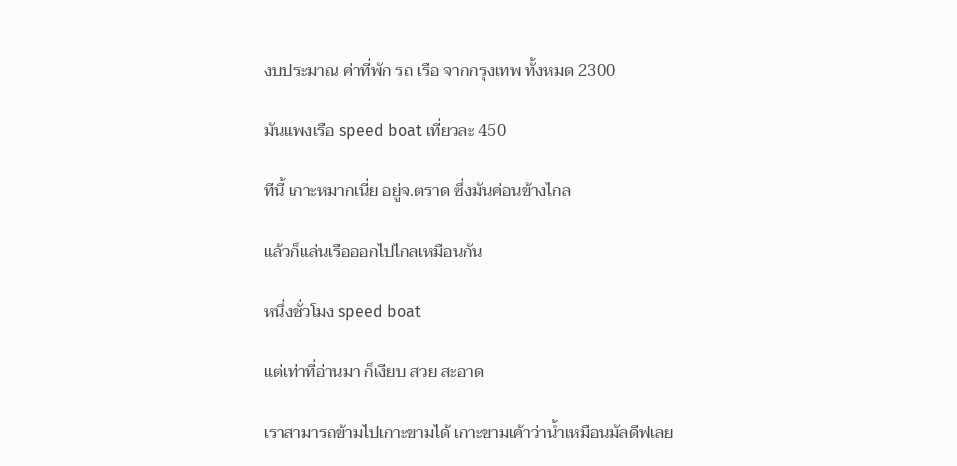งบประมาณ ค่าที่พัก รถ เรือ จากกรุงเทพ ทั้งหมด 2300

มันแพงเรือ speed boat เที่ยวละ 450

ทีนี้ เกาะหมากเนี่ย อยู่จ.ตราด ซึ่งมันค่อนข้างไกล

แล้วก็แล่นเรือออกไปไกลเหมือนกัน

หนึ่งชั่วโมง speed boat

แต่เท่าที่อ่านมา ก็เงียบ สวย สะอาด

เราสามารถข้ามไปเกาะขามได้ เกาะขามเค้าว่าน้ำเหมือนมัลดีฟเลย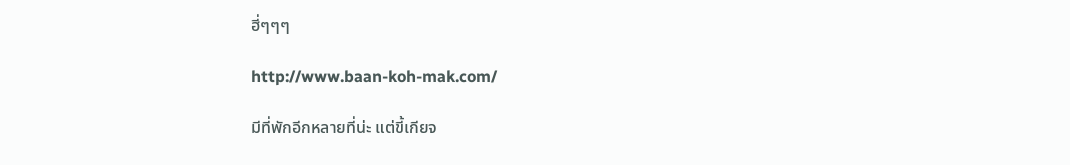ฮี่ๆๆๆ

http://www.baan-koh-mak.com/

มีที่พักอีกหลายที่น่ะ แต่ขี้เกียจ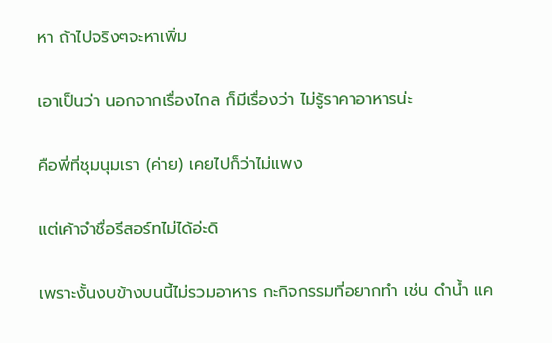หา ถ้าไปจริงๆจะหาเพิ่ม

เอาเป็นว่า นอกจากเรื่องไกล ก็มีเรื่องว่า ไม่รู้ราคาอาหารน่ะ

คือพี่ที่ชุมนุมเรา (ค่าย) เคยไปก็ว่าไม่แพง

แต่เค้าจำชื่อรีสอร์ทไม่ได้อ่ะดิ

เพราะงั้นงบข้างบนนี้ไม่รวมอาหาร กะกิจกรรมที่อยากทำ เช่น ดำน้ำ แค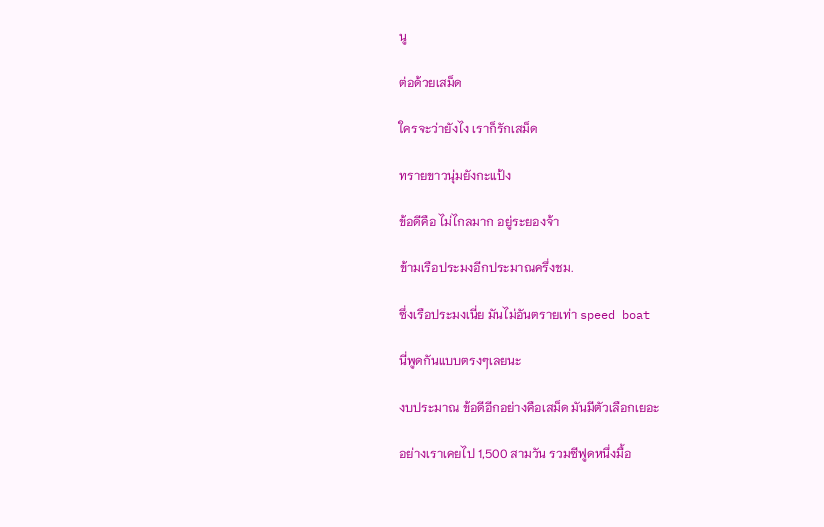นู

ต่อด้วยเสม็ด

ใครจะว่ายังไง เราก็รักเสม็ด

ทรายขาวนุ่มยังกะแป้ง

ข้อดีคือ ไม่ไกลมาก อยู่ระยองจ้า

ข้ามเรือประมงอีกประมาณครึ่งชม.

ซึ่งเรือประมงเนี่ย มันไม่อันตรายเท่า speed boat

นี่พูดกันแบบตรงๆเลยนะ

งบประมาณ ข้อดีอีกอย่างคือเสม็ด มันมีตัวเลือกเยอะ

อย่างเราเคยไป 1,500 สามวัน รวมซีฟูดหนึ่งมื้อ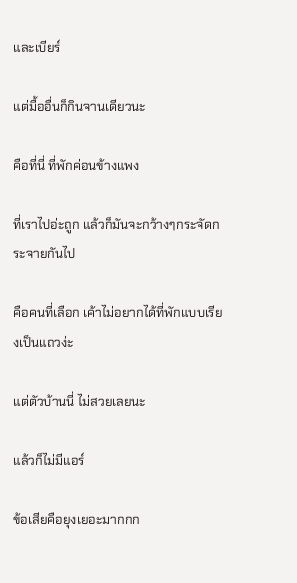และเบียร์

แต่มื้ออื่นก็กินจานเดียวนะ

คือที่นี่ ที่พักค่อนข้างแพง

ที่เราไปอ่ะถูก แล้วก็มันจะกว้างๆกระจัดกระจายกันไป

คือคนที่เลือก เค้าไม่อยากได้ที่พักแบบเรียงเป็นแถวง่ะ

แต่ตัวบ้านนี่ ไม่สวยเลยนะ

แล้วก็ไม่มีแอร์

ข้อเสียคือยุงเยอะมากกก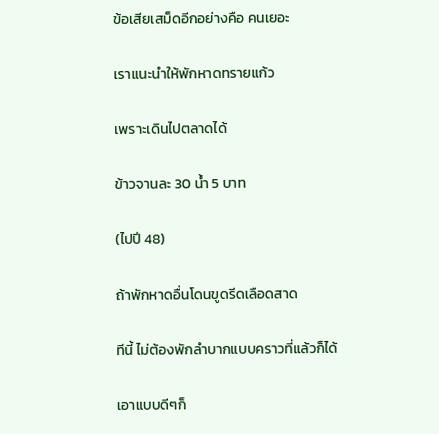ข้อเสียเสม็ดอีกอย่างคือ คนเยอะ

เราแนะนำให้พักหาดทรายแก้ว

เพราะเดินไปตลาดได้

ข้าวจานละ 30 น้ำ 5 บาท

(ไปปี 48)

ถ้าพักหาดอื่นโดนขูดรีดเลือดสาด

ทีนี้ ไม่ต้องพักลำบากแบบคราวที่แล้วก็ได้

เอาแบบดีๆก็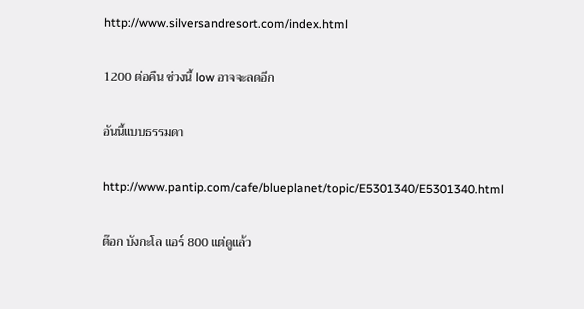http://www.silversandresort.com/index.html

1200 ต่อคืน ช่วงนี้ low อาจจะลดอีก

อันนี้แบบธรรมดา

http://www.pantip.com/cafe/blueplanet/topic/E5301340/E5301340.html

ต๊อก บังกะโล แอร์ 800 แต่ดูแล้ว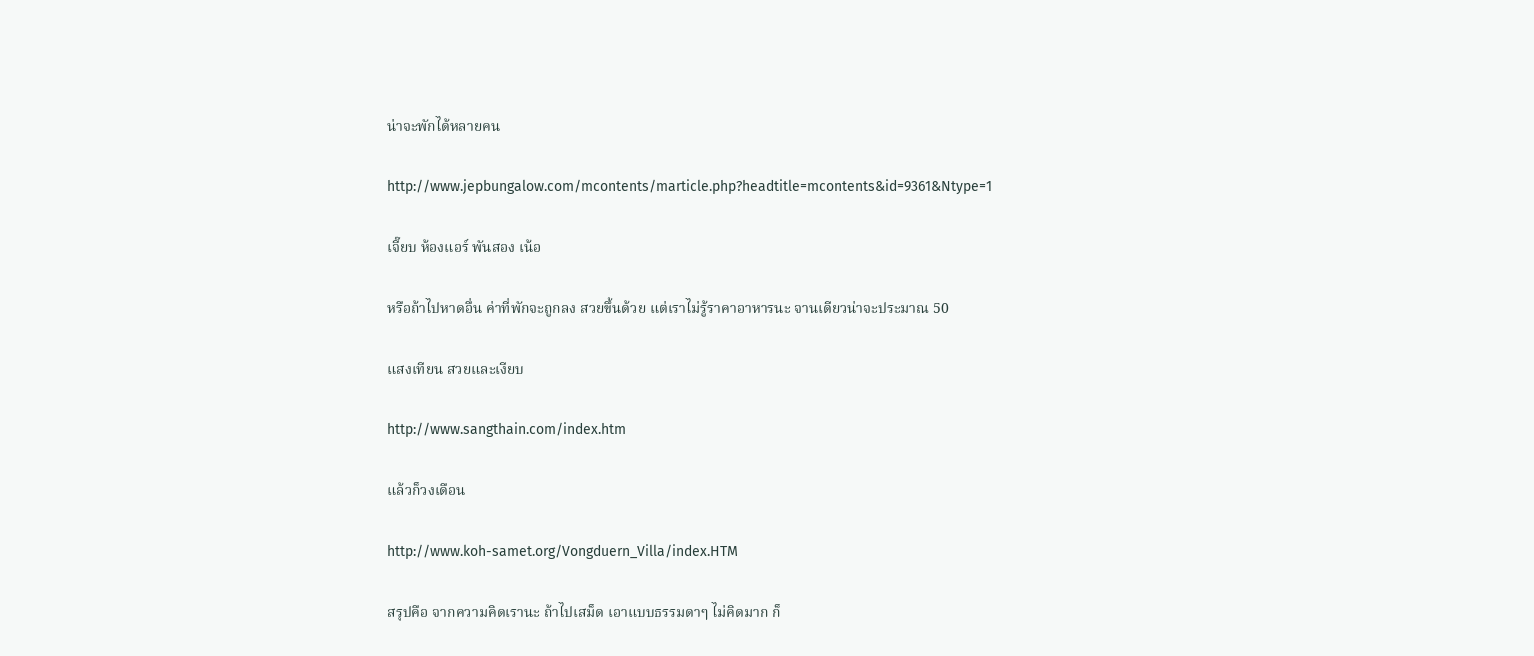น่าจะพักได้หลายคน

http://www.jepbungalow.com/mcontents/marticle.php?headtitle=mcontents&id=9361&Ntype=1

เจี๊ยบ ห้องแอร์ พันสอง เน้อ

หรือถ้าไปหาดอื่น ค่าที่พักจะถูกลง สวยขึ้นด้วย แต่เราไม่รู้ราคาอาหารนะ จานเดียวน่าจะประมาณ 50

แสงเทียน สวยและเงียบ

http://www.sangthain.com/index.htm

แล้วก็วงเดือน

http://www.koh-samet.org/Vongduern_Villa/index.HTM

สรุปคือ จากความคิดเรานะ ถ้าไปเสม็ด เอาแบบธรรมดาๆ ไม่คิดมาก ก็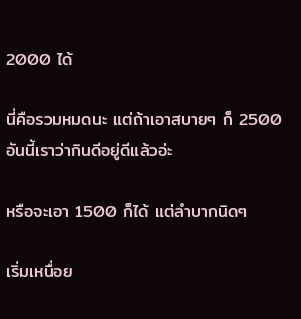2000 ได้

นี่คือรวมหมดนะ แต่ถ้าเอาสบายๆ ก็ 2500 อันนี้เราว่ากินดีอยู่ดีแล้วอ่ะ

หรือจะเอา 1500 ก็ได้ แต่ลำบากนิดๆ

เริ่มเหนื่อย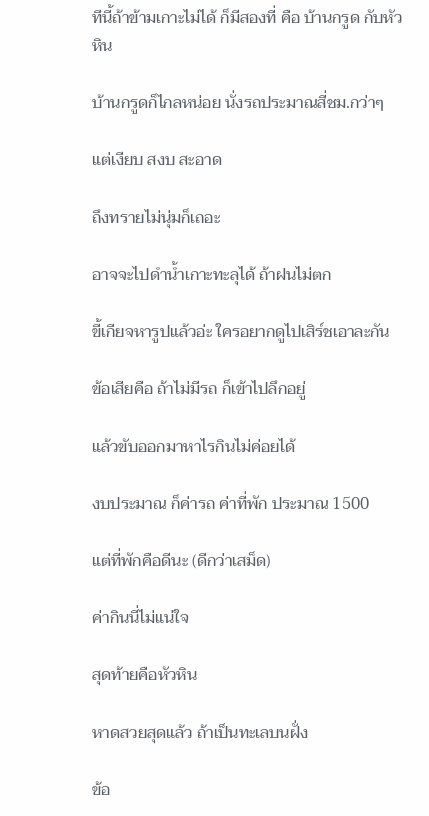ทีนี้ถ้าข้ามเกาะไม่ได้ ก็มีสองที่ คือ บ้านกรูด กับหัวหิน

บ้านกรูดก็ไกลหน่อย นั่งรถประมาณสี่ชม.กว่าๆ

แต่เงียบ สงบ สะอาด

ถึงทรายไม่นุ่มก็เถอะ

อาจจะไปดำน้ำเกาะทะลุได้ ถ้าฝนไม่ตก

ขี้เกียจหารูปแล้วอ่ะ ใครอยากดูไปเสิร์ชเอาละกัน

ข้อเสียคือ ถ้าไม่มีรถ ก็เข้าไปลึกอยู่

แล้วขับออกมาหาไรกินไม่ค่อยได้

งบประมาณ ก็ค่ารถ ค่าที่พัก ประมาณ 1500

แต่ที่พักคือดีนะ (ดีกว่าเสม็ด)

ค่ากินนี่ไม่แน่ใจ

สุดท้ายคือหัวหิน

หาดสวยสุดแล้ว ถ้าเป็นทะเลบนฝั่ง

ข้อ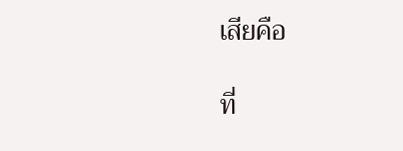เสียคือ

ที่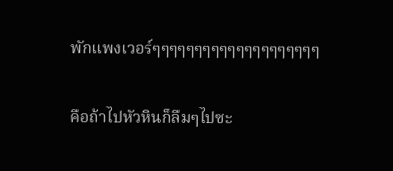พักแพงเวอร์ๆๆๆๆๆๆๆๆๆๆๆๆๆๆๆๆๆๆๆๆ

คือถ้าไปหัวหินก็ลืมๆไปซะ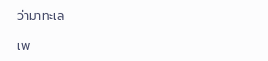ว่ามาทะเล

เพ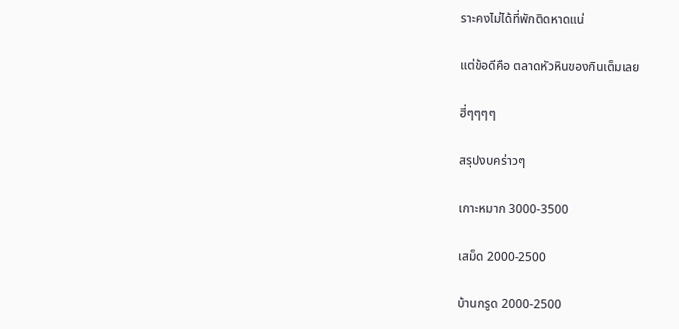ราะคงไม่ได้ที่พักติดหาดแน่

แต่ข้อดีคือ ตลาดหัวหินของกินเต็มเลย

ฮี่ๆๆๆๆ

สรุปงบคร่าวๆ

เกาะหมาก 3000-3500

เสม็ด 2000-2500

บ้านกรูด 2000-2500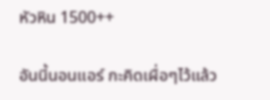หัวหิน 1500++

อันนี้นอนแอร์ กะคิดเผื่อๆไว้แล้ว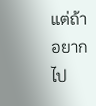แต่ถ้าอยากไป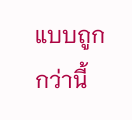แบบถูกกว่านี้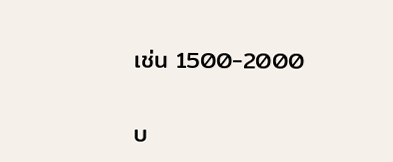เช่น 1500-2000

บ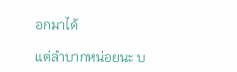อกมาได้

แต่ลำบากหน่อยนะ บ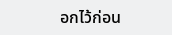อกไว้ก่อน